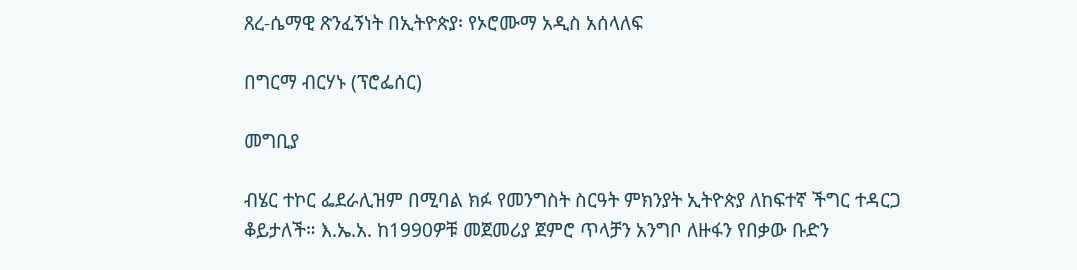ጸረ-ሴማዊ ጽንፈኝነት በኢትዮጵያ፡ የኦሮሙማ አዲስ አሰላለፍ

በግርማ ብርሃኑ (ፕሮፌሰር)

መግቢያ

ብሄር ተኮር ፌደራሊዝም በሚባል ክፉ የመንግስት ስርዓት ምክንያት ኢትዮጵያ ለከፍተኛ ችግር ተዳርጋ ቆይታለች። እ.ኤ.አ. ከ1990ዎቹ መጀመሪያ ጀምሮ ጥላቻን አንግቦ ለዙፋን የበቃው ቡድን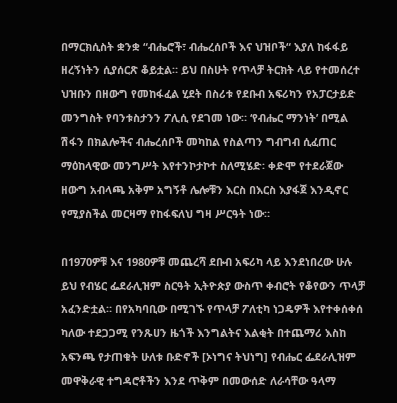በማርክሲስት ቋንቋ “ብሔሮች፣ ብሔረሰቦች እና ህዝቦች“ እያለ ከፋፋይ ዘረኝነትን ሲያሰርጽ ቆይቷል። ይህ በስሁት የጥላቻ ትርክት ላይ የተመሰረተ ህዝቡን በዘውግ የመከፋፈል ሂደት በስሪቱ የደቡብ አፍሪካን የአፓርታይድ መንግስት የባንቱስታንን ፖሊሲ የደገመ ነው። ‘የብሔር ማንነት’ በሚል ሽፋን በክልሎችና ብሔረሰቦች መካከል የስልጣን ግብግብ ሲፈጠር ማዕከላዊው መንግሥት እየተንኮታኮተ ስለሚሄድ፡ ቀድሞ የተደራጀው ዘውግ አብላጫ አቅም አግኝቶ ሌሎቹን እርስ በእርስ እያፋጀ እንዲኖር የሚያስችል መርዛማ የከፋፍለህ ግዛ ሥርዓት ነው።

በ1970ዎቹ እና 1980ዎቹ መጨረሻ ደቡብ አፍሪካ ላይ እንደነበረው ሁሉ ይህ የብሄር ፌደራሊዝም ስርዓት ኢትዮጵያ ውስጥ ቀብሮት የቆየውን ጥላቻ አፈንድቷል። በየአካባቢው በሚገኙ የጥላቻ ፖለቲካ ነጋዴዎች እየተቀሰቀሰ ካለው ተደጋጋሚ የንጹሀን ዜጎች እንግልትና እልቂት በተጨማሪ እስከ አፍንጫ የታጠቁት ሁለቱ ቡድኖች [ኦነግና ትህነግ] የብሔር ፌደራሊዝም መዋቅራዊ ተግዳሮቶችን እንደ ጥቅም በመውሰድ ለራሳቸው ዓላማ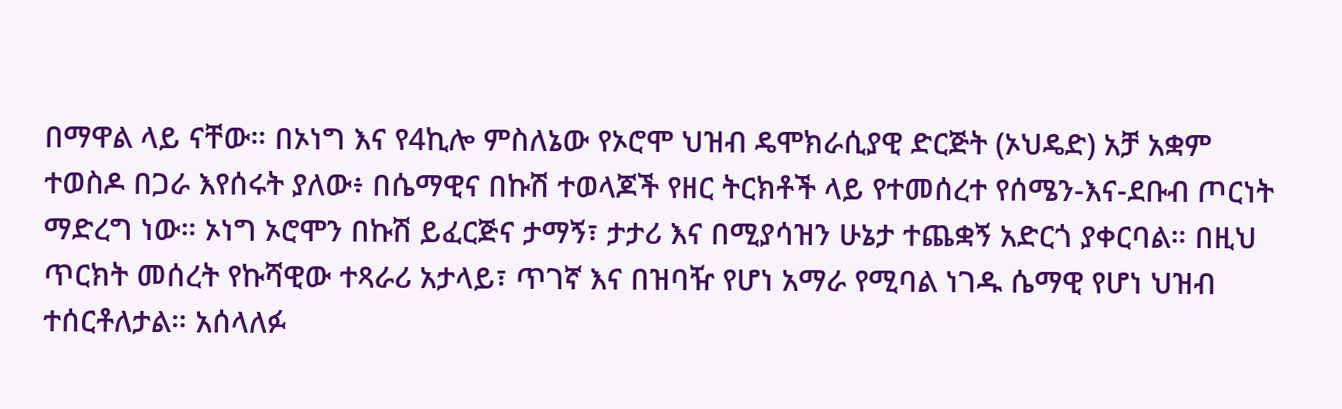በማዋል ላይ ናቸው። በኦነግ እና የ4ኪሎ ምስለኔው የኦሮሞ ህዝብ ዴሞክራሲያዊ ድርጅት (ኦህዴድ) አቻ አቋም ተወስዶ በጋራ እየሰሩት ያለው፥ በሴማዊና በኩሽ ተወላጆች የዘር ትርክቶች ላይ የተመሰረተ የሰሜን-እና-ደቡብ ጦርነት ማድረግ ነው። ኦነግ ኦሮሞን በኩሽ ይፈርጅና ታማኝ፣ ታታሪ እና በሚያሳዝን ሁኔታ ተጨቋኝ አድርጎ ያቀርባል። በዚህ ጥርክት መሰረት የኩሻዊው ተጻራሪ አታላይ፣ ጥገኛ እና በዝባዥ የሆነ አማራ የሚባል ነገዱ ሴማዊ የሆነ ህዝብ ተሰርቶለታል። አሰላለፉ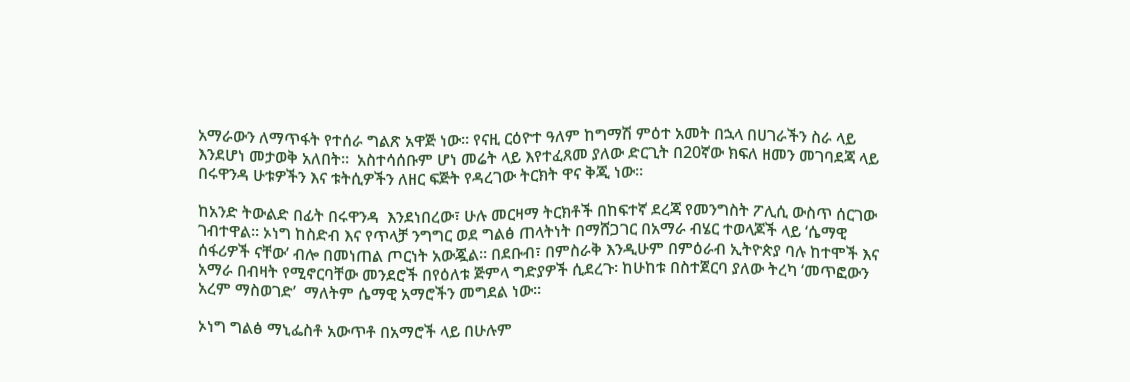አማራውን ለማጥፋት የተሰራ ግልጽ አዋጅ ነው። የናዚ ርዕዮተ ዓለም ከግማሽ ምዕተ አመት በኋላ በሀገራችን ስራ ላይ እንደሆነ መታወቅ አለበት።  አስተሳሰቡም ሆነ መሬት ላይ እየተፈጸመ ያለው ድርጊት በ20ኛው ክፍለ ዘመን መገባደጃ ላይ በሩዋንዳ ሁቱዎችን እና ቱትሲዎችን ለዘር ፍጅት የዳረገው ትርክት ዋና ቅጂ ነው።

ከአንድ ትውልድ በፊት በሩዋንዳ  እንደነበረው፣ ሁሉ መርዛማ ትርክቶች በከፍተኛ ደረጃ የመንግስት ፖሊሲ ውስጥ ሰርገው ገብተዋል። ኦነግ ከስድብ እና የጥላቻ ንግግር ወደ ግልፅ ጠላትነት በማሸጋገር በአማራ ብሄር ተወላጆች ላይ ‘ሴማዊ ሰፋሪዎች ናቸው’ ብሎ በመነጠል ጦርነት አውጇል። በደቡብ፣ በምስራቅ እንዲሁም በምዕራብ ኢትዮጵያ ባሉ ከተሞች እና አማራ በብዛት የሚኖርባቸው መንደሮች በየዕለቱ ጅምላ ግድያዎች ሲደረጉ፡ ከሁከቱ በስተጀርባ ያለው ትረካ ‘መጥፎውን አረም ማስወገድ’  ማለትም ሴማዊ አማሮችን መግደል ነው።

ኦነግ ግልፅ ማኒፌስቶ አውጥቶ በአማሮች ላይ በሁሉም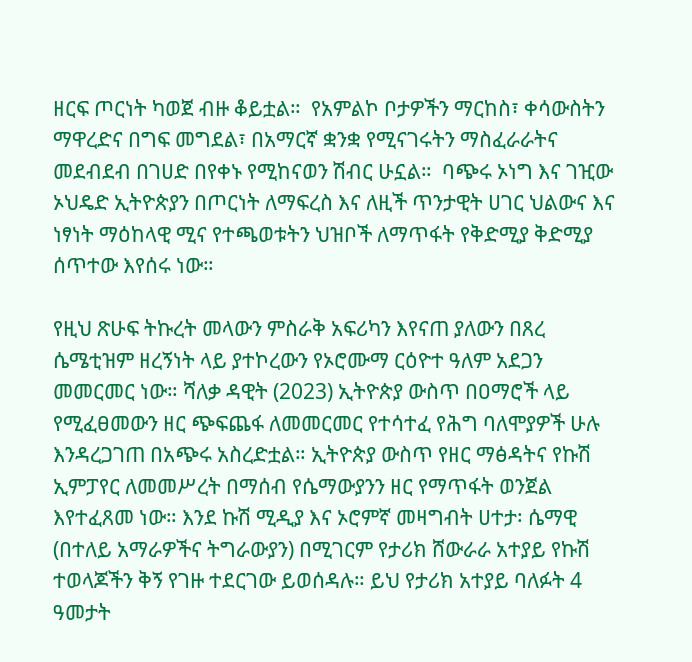ዘርፍ ጦርነት ካወጀ ብዙ ቆይቷል።  የአምልኮ ቦታዎችን ማርከስ፣ ቀሳውስትን ማዋረድና በግፍ መግደል፣ በአማርኛ ቋንቋ የሚናገሩትን ማስፈራራትና መደብደብ በገሀድ በየቀኑ የሚከናወን ሽብር ሁኗል።  ባጭሩ ኦነግ እና ገዢው ኦህዴድ ኢትዮጵያን በጦርነት ለማፍረስ እና ለዚች ጥንታዊት ሀገር ህልውና እና ነፃነት ማዕከላዊ ሚና የተጫወቱትን ህዝቦች ለማጥፋት የቅድሚያ ቅድሚያ ሰጥተው እየሰሩ ነው።

የዚህ ጽሁፍ ትኩረት መላውን ምስራቅ አፍሪካን እየናጠ ያለውን በጸረ ሴሜቲዝም ዘረኝነት ላይ ያተኮረውን የኦሮሙማ ርዕዮተ ዓለም አደጋን መመርመር ነው። ሻለቃ ዳዊት (2023) ኢትዮጵያ ውስጥ በዐማሮች ላይ የሚፈፀመውን ዘር ጭፍጨፋ ለመመርመር የተሳተፈ የሕግ ባለሞያዎች ሁሉ እንዳረጋገጠ በአጭሩ አስረድቷል። ኢትዮጵያ ውስጥ የዘር ማፅዳትና የኩሽ ኢምፓየር ለመመሥረት በማሰብ የሴማውያንን ዘር የማጥፋት ወንጀል እየተፈጸመ ነው። እንደ ኩሽ ሚዲያ እና ኦሮምኛ መዛግብት ሀተታ፡ ሴማዊ (በተለይ አማራዎችና ትግራውያን) በሚገርም የታሪክ ሸውራራ አተያይ የኩሽ ተወላጆችን ቅኝ የገዙ ተደርገው ይወሰዳሉ። ይህ የታሪክ አተያይ ባለፉት 4 ዓመታት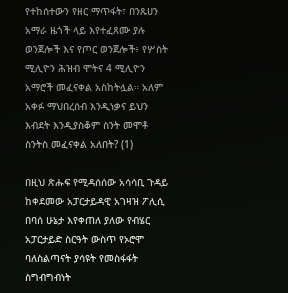የተከሰተውን የዘር ማጥፋት፣ በንጹሀን አማራ ዜጎች ላይ እየተፈጸሙ ያሉ ወንጀሎች እና የጦር ወንጀሎች፥ የሦስት ሚሊዮን ሕዝብ ሞትና 4 ሚሊዮን አማሮች መፈናቀል አስከትሏል። አለም አቀፉ ማህበረሰብ እንዲነቃና ይህን እብደት እንዲያስቆም ስንት መሞቶ ስንትስ መፈናቀል አለበት? (1)

በዚህ ጽሑፍ የሚዳሰሰው አሳሳቢ ጉዳይ ከቀደመው አፓርታይዳዊ አገዛዝ ፖሊሲ በባሰ ሁኔታ እየቀጠለ ያለው የብሄር አፓርታይድ ስርዓት ውስጥ የኦሮሞ ባለስልጣናት ያሳዩት የመስፋፋት ስግብግብነት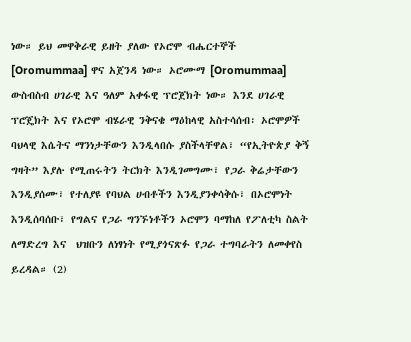ነው። ይህ መዋቅራዊ ይዘት ያለው የኦሮሞ ብሔርተኞች [Oromummaa] ዋና አጀንዳ ነው። ኦሮሙማ [Oromummaa] ውስብስብ ሀገራዊ እና ዓለም አቀፋዊ ፕሮጀክት ነው። እንደ ሀገራዊ ፕሮጄክት እና የኦሮሞ ብሄራዊ ንቅናቄ ማዕከላዊ አስተሳሰብ፡ ኦሮሞዎች ባህላዊ እሴትና ማንነታቸውን እንዲላበሱ ያስችላቸዋል፣ “የኢትዮጵያ ቅኝ ግዛት” እያሉ የሚጠሩትን ትርክት እንዲገመግሙ፣ የጋራ ቅሬታቸውን እንዲያሰሙ፣ የተለያዩ የባህል ሀብቶችን እንዲያንቀሳቅሱ፣ በኦሮሞነት እንዲሰባሰቡ፣ የግልና የጋራ ግንኙነቶችን ኦሮሞን ባማከለ የፖለቲካ ስልት ለማድረግ እና  ህዝቡን ለነፃነት የሚያጎናጽፉ የጋራ ተግባራትን ለመቀየስ ይረዳል። (2)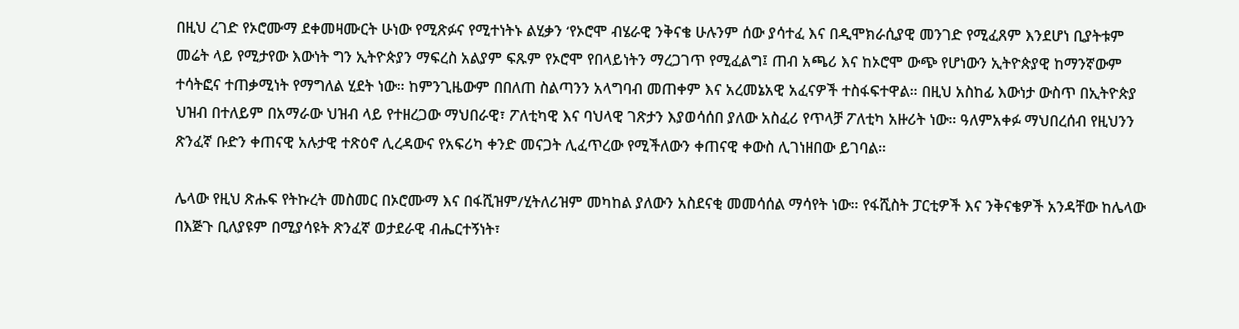በዚህ ረገድ የኦሮሙማ ደቀመዛሙርት ሁነው የሚጽፉና የሚተነትኑ ልሂቃን ‘የኦሮሞ ብሄራዊ ንቅናቄ ሁሉንም ሰው ያሳተፈ እና በዲሞክራሲያዊ መንገድ የሚፈጸም እንደሆነ ቢያትቱም መሬት ላይ የሚታየው እውነት ግን ኢትዮጵያን ማፍረስ አልያም ፍጹም የኦሮሞ የበላይነትን ማረጋገጥ የሚፈልግ፤ ጠብ አጫሪ እና ከኦሮሞ ውጭ የሆነውን ኢትዮጵያዊ ከማንኛውም ተሳትፎና ተጠቃሚነት የማግለል ሂደት ነው። ከምንጊዜውም በበለጠ ስልጣንን አላግባብ መጠቀም እና አረመኔአዊ አፈናዎች ተስፋፍተዋል። በዚህ አስከፊ እውነታ ውስጥ በኢትዮጵያ ህዝብ በተለይም በአማራው ህዝብ ላይ የተዘረጋው ማህበራዊ፣ ፖለቲካዊ እና ባህላዊ ገጽታን እያወሳሰበ ያለው አስፈሪ የጥላቻ ፖለቲካ አዙሪት ነው። ዓለምአቀፉ ማህበረሰብ የዚህንን ጽንፈኛ ቡድን ቀጠናዊ አሉታዊ ተጽዕኖ ሊረዳውና የአፍሪካ ቀንድ መናጋት ሊፈጥረው የሚችለውን ቀጠናዊ ቀውስ ሊገነዘበው ይገባል።

ሌላው የዚህ ጽሑፍ የትኩረት መስመር በኦሮሙማ እና በፋሺዝም/ሂትለሪዝም መካከል ያለውን አስደናቂ መመሳሰል ማሳየት ነው። የፋሺስት ፓርቲዎች እና ንቅናቄዎች አንዳቸው ከሌላው በእጅጉ ቢለያዩም በሚያሳዩት ጽንፈኛ ወታደራዊ ብሔርተኝነት፣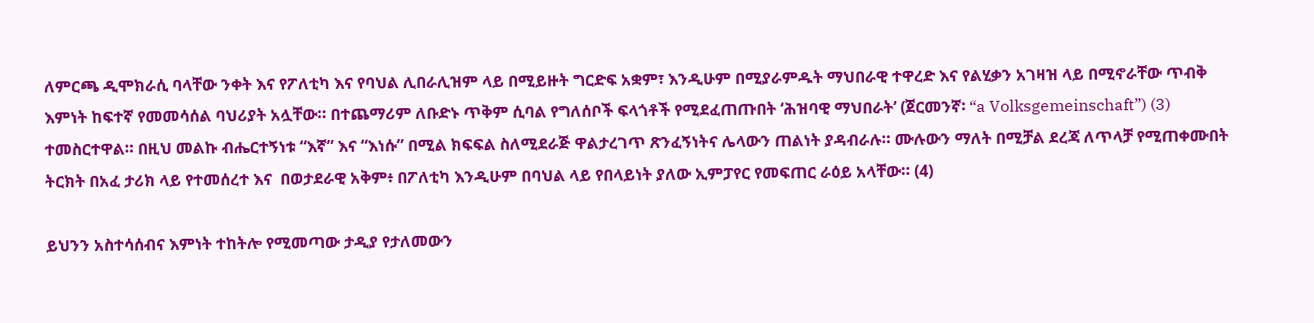ለምርጫ ዲሞክራሲ ባላቸው ንቀት እና የፖለቲካ እና የባህል ሊበራሊዝም ላይ በሚይዙት ግርድፍ አቋም፣ እንዲሁም በሚያራምዱት ማህበራዊ ተዋረድ እና የልሂቃን አገዛዝ ላይ በሚኖራቸው ጥብቅ እምነት ከፍተኛ የመመሳሰል ባህሪያት አሏቸው። በተጨማሪም ለቡድኑ ጥቅም ሲባል የግለሰቦች ፍላጎቶች የሚደፈጠጡበት ‘ሕዝባዊ ማህበራት’ (ጀርመንኛ፡ “a Volksgemeinschaft”) (3) ተመስርተዋል። በዚህ መልኩ ብሔርተኝነቱ “እኛ” እና “እነሱ” በሚል ክፍፍል ስለሚደራጅ ዋልታረገጥ ጽንፈኝነትና ሌላውን ጠልነት ያዳብራሉ። ሙሉውን ማለት በሚቻል ደረጃ ለጥላቻ የሚጠቀሙበት ትርክት በአፈ ታሪክ ላይ የተመሰረተ እና  በወታደራዊ አቅም፥ በፖለቲካ እንዲሁም በባህል ላይ የበላይነት ያለው ኢምፓየር የመፍጠር ራዕይ አላቸው። (4)

ይህንን አስተሳሰብና እምነት ተከትሎ የሚመጣው ታዲያ የታለመውን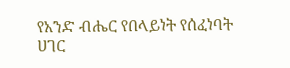የአንድ ብሔር የበላይነት የሰፈነባት ሀገር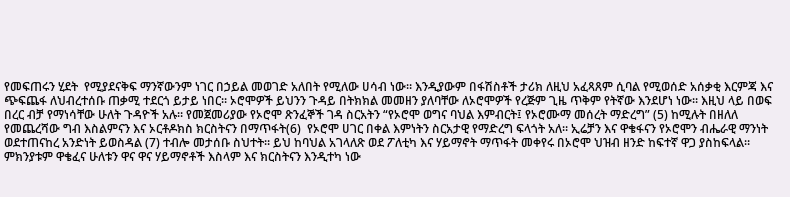የመፍጠሩን ሂደት  የሚያደናቅፍ ማንኛውንም ነገር በኃይል መወገድ አለበት የሚለው ሀሳብ ነው። እንዲያውም በፋሽስቶች ታሪክ ለዚህ አፈጻጸም ሲባል የሚወሰድ አሰቃቂ እርምጃ እና ጭፍጨፋ ለህብረተሰቡ ጠቃሚ ተደርጎ ይታይ ነበር። ኦሮሞዎች ይህንን ጉዳይ በትክክል መመዘን ያለባቸው ለኦሮሞዎች የረጅም ጊዜ ጥቅም የትኛው እንደሆነ ነው። እዚህ ላይ በወፍ በረር ብቻ የማነሳቸው ሁለት ጉዳዮች አሉ። የመጀመሪያው የኦሮሞ ጽንፈኞች ገዳ ስርአትን “የኦሮሞ ወግና ባህል እምብርት፤ የኦሮሙማ መሰረት ማድረግ” (5) ከሚሉት በዘለለ የመጨረሻው ግብ እስልምናን እና ኦርቶዶክስ ክርስትናን በማጥፋት(6)  የኦሮሞ ሀገር በቀል እምነትን ስርአታዊ የማድረግ ፍላጎት አለ። ኢሬቻን እና ዋቄፋናን የኦሮሞን ብሔራዊ ማንነት ወደተጠናከረ አንድነት ይወስዳል (7) ተብሎ መታሰቡ ስህተት። ይህ ከባህል አገላለጽ ወደ ፖለቲካ እና ሃይማኖት ማጥፋት መቀየሩ በኦሮሞ ህዝብ ዘንድ ከፍተኛ ዋጋ ያስከፍላል። ምክንያቱም ዋቄፈና ሁለቱን ዋና ዋና ሃይማኖቶች እስላም እና ክርስትናን እንዲተካ ነው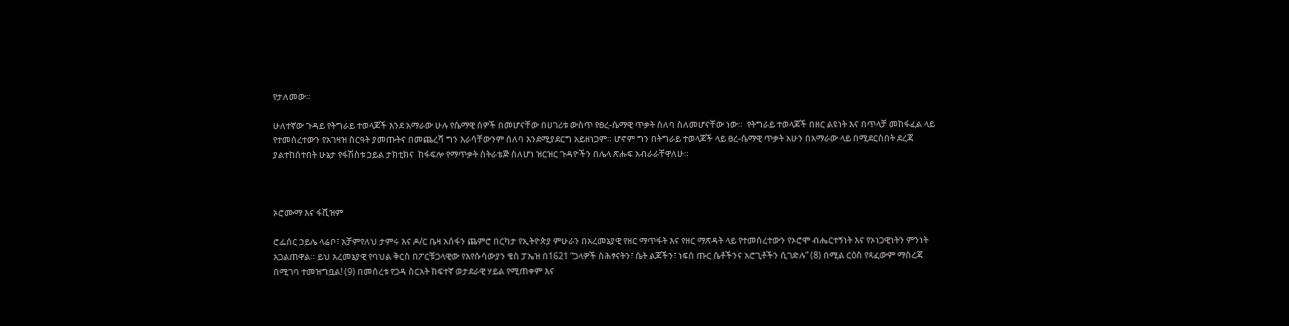የታለመው።

ሁለተኛው ጉዳይ የትግራይ ተወላጆች እንደ አማራው ሁሉ የሴማዊ ሰዎች በመሆናቸው በሀገሪቱ ውስጥ የፀረ-ሴማዊ ጥቃት ሰለባ ስለመሆናቸው ነው።  የትግራይ ተወላጆች በዘር ልዩነት እና በጥላቻ መከፋፈል ላይ የተመሰረተውን የአገዛዝ ስርዓት ያመጡትና በመጨረሻ ግን እራሳቸውንም ሰለባ እንደሚያደርግ አይዘነጋም። ሆኖም ግን በትግራይ ተወላጆች ላይ ፀረ-ሴማዊ ጥቃት አሁን በአማራው ላይ በሚደርስበት ደረጃ ያልተከሰተበት ሁኔታ የፋሽስቱ ኃይል ታክቲክና  ከፋፍሎ የማጥቃት ስትራቴጅ ስለሆነ ዝርዝር ጉዳዮችን በሌላ ጽሑፍ አብራራቸዋለሁ።



ኦሮሙማ እና ፋሺዝም

ሮፌሰር ኃይሌ ላሬቦ፣ አቻምየለህ ታምሩ እና ዶ/ር ቤዛ አሰፋን ጨምሮ በርካታ የኢትዮጵያ ምሁራን በአረመኔያዊ የዘር ማጥፋት እና የዘር ማጽዳት ላይ የተመሰረተውን የኦሮሞ ብሔርተኝነት እና የኦነጋዊነትን ምንነት አጋልጠዋል። ይህ አረመኔያዊ የባህል ቅርስ በፖርቹጋላዊው የእየሱሳውያን ቄስ ፓኤዝ በ1621 “ጋላዎች ስሕፃናትን፣ ሴት ልጆችን፣ ነፍሰ ጡር ሴቶችንና አሮጊቶችን ሲገድሉ” (8) በሚል ርዕስ የጻፈውም ማስረጃ በሚገባ ተመዝግቧል! (9) በመሰረቱ የጋዳ ስርአት ከፍተኛ ወታደራዊ ሃይል የሚጠቀም እና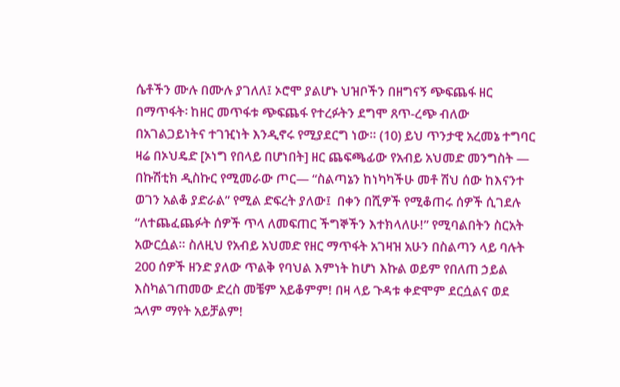ሴቶችን ሙሉ በሙሉ ያገለለ፤ ኦሮሞ ያልሆኑ ህዝቦችን በዘግናኝ ጭፍጨፋ ዘር በማጥፋት፡ ከዘር መጥፋቱ ጭፍጨፋ የተረፉትን ደግሞ ጸጥ-ረጭ ብለው በአገልጋይነትና ተገዢነት እንዲኖሩ የሚያደርግ ነው። (10) ይህ ጥንታዊ አረመኔ ተግባር ዛሬ በኦህዴድ [ኦነግ የበላይ በሆነበት] ዘር ጨፍጫፊው የአብይ አህመድ መንግስት — በኩሽቲክ ዲስኩር የሚመራው ጦር— “ስልጣኔን ከነካካችሁ መቶ ሽህ ሰው ከእናንተ ወገን አልቆ ያድራል” የሚል ድፍረት ያለው፤  በቀን በሺዎች የሚቆጠሩ ሰዎች ሲገደሉ “ለተጨፈጨፉት ሰዎች ጥላ ለመፍጠር ችግኞችን እተክላለሁ!” የሚባልበትን ስርአት አውርሷል። ስለዚህ የአብይ አህመድ የዘር ማጥፋት አገዛዝ አሁን በስልጣን ላይ ባሉት 200 ሰዎች ዘንድ ያለው ጥልቅ የባህል እምነት ከሆነ እኩል ወይም የበለጠ ኃይል እስካልገጠመው ድረስ መቼም አይቆምም! በዛ ላይ ጉዳቱ ቀድሞም ደርሷልና ወደ ኋላም ማየት አይቻልም!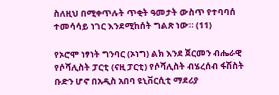ስለዚህ በሚቀጥሉት ጥቂት ዓመታት ውስጥ የተባባሰ ተመሳሳይ ነገር እንደሚከሰት ግልጽ ነው። (11)

የኦሮሞ ነፃነት ግንባር (ኦነግ) ልክ እንደ ጀርመን ብሔራዊ የሶሻሊስት ፓርቲ (ናዚ ፓርቲ) የሶሻሊስት ብሄረሰብ ፋሽስት ቡድን ሆኖ በአዲስ አበባ ዩኒቨርሲቲ ማደሪያ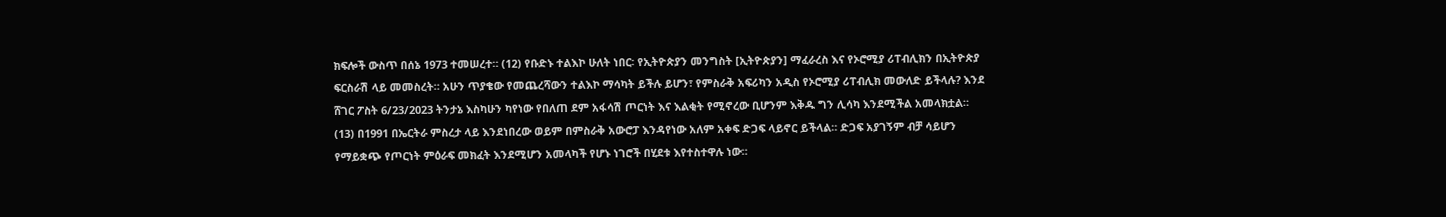ክፍሎች ውስጥ በሰኔ 1973 ተመሠረተ። (12) የቡድኑ ተልእኮ ሁለት ነበር፡ የኢትዮጵያን መንግስት [ኢትዮጵያን] ማፈራረስ እና የኦሮሚያ ሪፐብሊክን በኢትዮጵያ ፍርስራሽ ላይ መመስረት። አሁን ጥያቄው የመጨረሻውን ተልእኮ ማሳካት ይችሉ ይሆን፣ የምስራቅ አፍሪካን አዲስ የኦሮሚያ ሪፐብሊክ መውለድ ይችላሉ? እንደ ሸገር ፖስት 6/23/2023 ትንታኔ እስካሁን ካየነው የበለጠ ደም አፋሳሽ ጦርነት እና እልቂት የሚኖረው ቢሆንም እቅዱ ግን ሊሳካ እንደሚችል አመላክቷል። (13) በ1991 በኤርትራ ምስረታ ላይ እንደነበረው ወይም በምስራቅ አውሮፓ እንዳየነው አለም አቀፍ ድጋፍ ላይኖር ይችላል። ድጋፍ አያገኝም ብቻ ሳይሆን የማይቋጭ የጦርነት ምዕራፍ መክፈት እንደሚሆን አመላካች የሆኑ ነገሮች በሂደቱ እየተስተዋሉ ነው።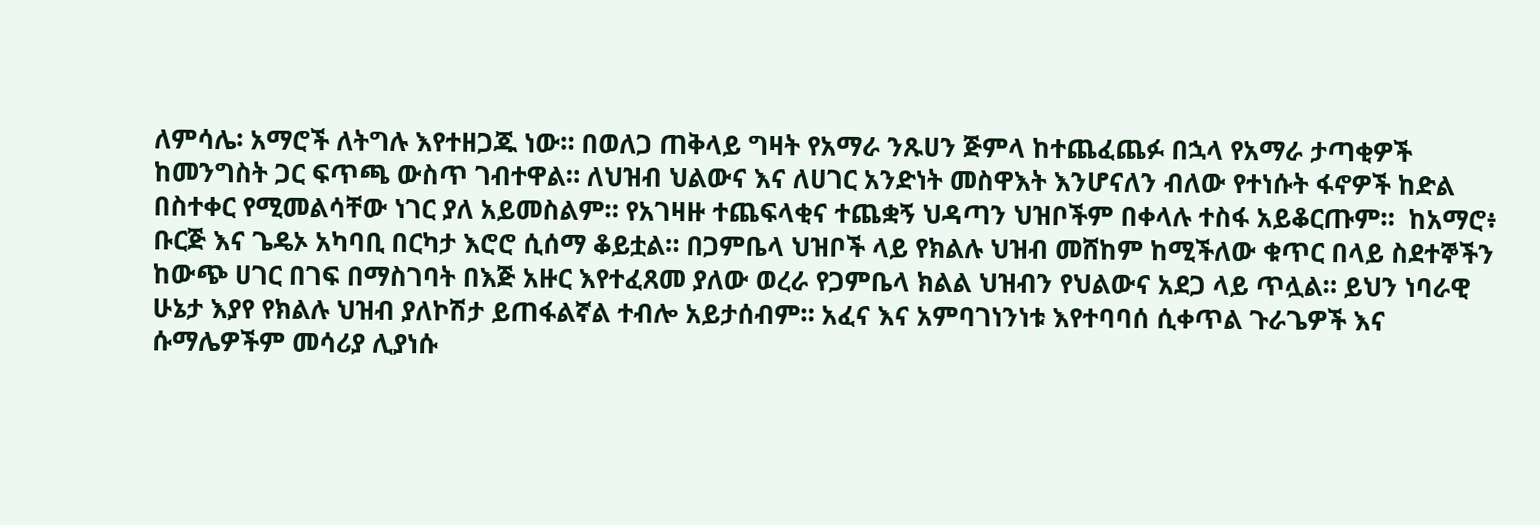ለምሳሌ፡ አማሮች ለትግሉ እየተዘጋጁ ነው። በወለጋ ጠቅላይ ግዛት የአማራ ንጹሀን ጅምላ ከተጨፈጨፉ በኋላ የአማራ ታጣቂዎች ከመንግስት ጋር ፍጥጫ ውስጥ ገብተዋል። ለህዝብ ህልውና እና ለሀገር አንድነት መስዋእት እንሆናለን ብለው የተነሱት ፋኖዎች ከድል በስተቀር የሚመልሳቸው ነገር ያለ አይመስልም። የአገዛዙ ተጨፍላቂና ተጨቋኝ ህዳጣን ህዝቦችም በቀላሉ ተስፋ አይቆርጡም።  ከአማሮ፥ ቡርጅ እና ጌዴኦ አካባቢ በርካታ እሮሮ ሲሰማ ቆይቷል። በጋምቤላ ህዝቦች ላይ የክልሉ ህዝብ መሸከም ከሚችለው ቁጥር በላይ ስደተኞችን ከውጭ ሀገር በገፍ በማስገባት በእጅ አዙር እየተፈጸመ ያለው ወረራ የጋምቤላ ክልል ህዝብን የህልውና አደጋ ላይ ጥሏል። ይህን ነባራዊ ሁኔታ እያየ የክልሉ ህዝብ ያለኮሽታ ይጠፋልኛል ተብሎ አይታሰብም። አፈና እና አምባገነንነቱ እየተባባሰ ሲቀጥል ጉራጌዎች እና ሱማሌዎችም መሳሪያ ሊያነሱ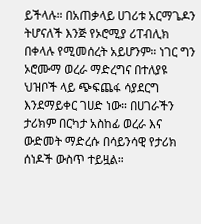ይችላሉ። በአጠቃላይ ሀገሪቱ አርማጌዶን ትሆናለች እንጅ የኦሮሚያ ሪፐብሊክ በቀላሉ የሚመሰረት አይሆንም። ነገር ግን ኦሮሙማ ወረራ ማድረግና በተለያዩ ህዝቦች ላይ ጭፍጨፋ ሳያደርግ እንደማይቀር ገሀድ ነው። በሀገራችን ታሪክም በርካታ አስከፊ ወረራ እና ውድመት ማድረሱ በሳይንሳዊ የታሪክ ሰነዶች ውስጥ ተይዟል።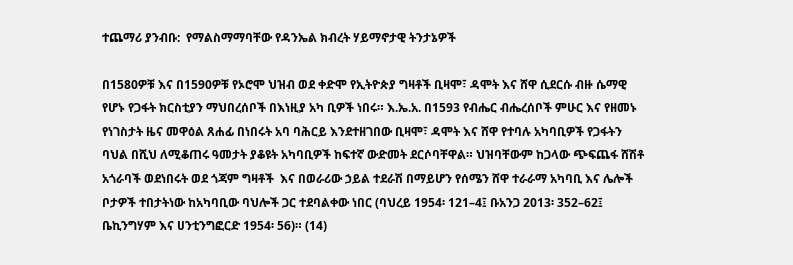ተጨማሪ ያንብቡ:  የማልስማማባቸው የዳንኤል ክብረት ሃይማኖታዊ ትንታኔዎች

በ1580ዎቹ እና በ1590ዎቹ የኦሮሞ ህዝብ ወደ ቀድሞ የኢትዮጵያ ግዛቶች ቢዛሞ፣ ዳሞት እና ሸዋ ሲደርሱ ብዙ ሴማዊ የሆኑ የጋፋት ክርስቲያን ማህበረሰቦች በእነዚያ አካ ቢዎች ነበሩ። እ.ኤ.አ. በ1593 የብሔር ብሔረሰቦች ምሁር እና የዘመኑ የነገስታት ዜና መዋዕል ጸሐፊ በነበሩት አባ ባሕርይ እንደተዘገበው ቢዛሞ፣ ዳሞት እና ሸዋ የተባሉ አካባቢዎች የጋፋትን ባህል በሺህ ለሚቆጠሩ ዓመታት ያቆዩት አካባቢዎች ከፍተኛ ውድመት ደርሶባቸዋል። ህዝባቸውም ከጋላው ጭፍጨፋ ሸሽቶ አጎራባች ወደነበሩት ወደ ጎጃም ግዛቶች  እና በወራሪው ኃይል ተደራሽ በማይሆን የሰሜን ሸዋ ተራራማ አካባቢ እና ሌሎች ቦታዎች ተበታትነው ከአካባቢው ባህሎች ጋር ተደባልቀው ነበር (ባህረይ 1954፡ 121–4፤ ቡአንጋ 2013፡ 352–62፤ ቤኪንግሃም እና ሀንቲንግፎርድ 1954፡ 56)። (14)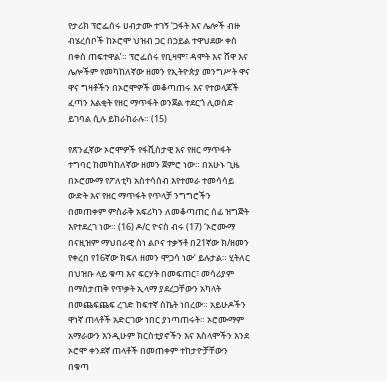የታሪክ ፕሮፌሰሩ ሀብታሙ ተገኝ ‘ጋፋት እና ሌሎች ብዙ ብሄረሰቦች ከኦሮሞ ህዝብ ጋር በኃይል ተዋህደው ቀስ በቀስ ጠፍተዋል’። ፕሮፌሰሩ የቢዛሞ፣ ዳሞት እና ሸዋ እና ሌሎችም የመካከለኛው ዘመን የኢትዮጵያ መንግሥት ዋና ዋና ግዛቶችን በኦሮሞዎች መቆጣጠሩ እና የተወላጆች ፈጣን እልቂት የዘር ማጥፋት ወንጀል ተደርጎ ሊወሰድ ይገባል ሲሉ ይከራከራሉ። (15)

የጽንፈኛው ኦሮሞዎች የፋሺስታዊ እና የዘር ማጥፋት ተግባር ከመካከለኛው ዘመን ጀምሮ ነው። በአሁኑ ጊዜ በኦሮሙማ የፖለቲካ አስተሳሰብ እየተመራ ተመሳሳይ ውድት እና የዘር ማጥፋት የጥላቻ ንግግሮችን በመጠቀም ምስራቅ አፍሪካን ለመቆጣጠር ሰፊ ዝግጅት እየተደረገ ነው። (16) ዶ/ር ዮናስ ብሩ (17) ‘ኦሮሙማ በናዚዝም ማህበራዊ ስነ ልቦና ተቃኝቶ በ21ኛው ክ/ዘመን የቀረበ የ16ኛው ክፍለ ዘመን ሞጋሳ ነው’ ይሉታል። ሂትለር በህዝቡ ላይ ቁጣ እና ፍርሃት በመፍጠር፣ መሳሪያም በማስታጠቅ የጥቃት ኢላማ ያደረጋቸውን አካላት በመጨፍጨፍ ረገድ ከፍተኛ ስኬት ነበረው። አይሁዶችን ዋነኛ ጠላቶች አድርገው ነበር ያነጣጠሩት። ኦሮሙማም አማራውን እንዲሁም ክርስቲያኖችን እና እስላሞችን እንደ ኦሮሞ ቀንደኛ ጠላቶች በመጠቀም ተከታዮቻቸውን በቁጣ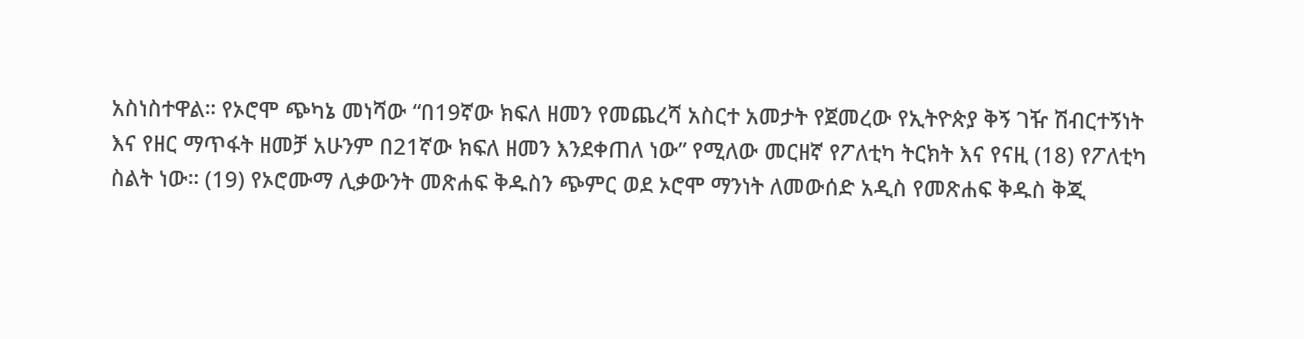አስነስተዋል። የኦሮሞ ጭካኔ መነሻው “በ19ኛው ክፍለ ዘመን የመጨረሻ አስርተ አመታት የጀመረው የኢትዮጵያ ቅኝ ገዥ ሽብርተኝነት እና የዘር ማጥፋት ዘመቻ አሁንም በ21ኛው ክፍለ ዘመን እንደቀጠለ ነው” የሚለው መርዘኛ የፖለቲካ ትርክት እና የናዚ (18) የፖለቲካ ስልት ነው። (19) የኦሮሙማ ሊቃውንት መጽሐፍ ቅዱስን ጭምር ወደ ኦሮሞ ማንነት ለመውሰድ አዲስ የመጽሐፍ ቅዱስ ቅጂ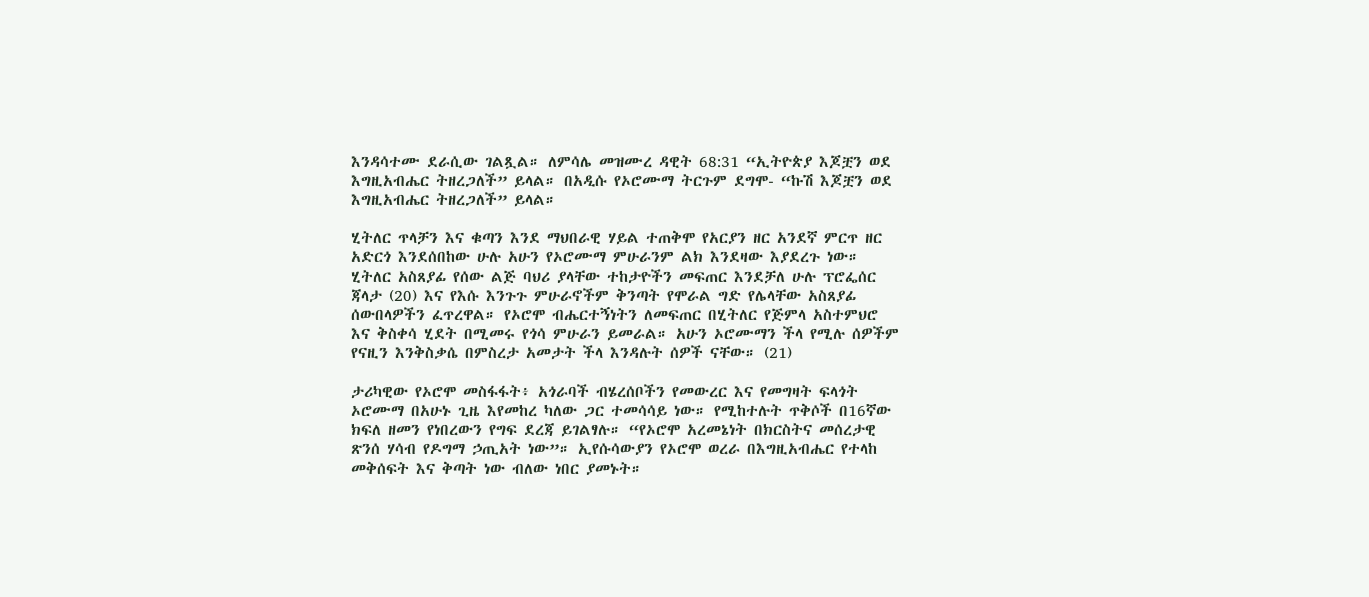እንዳሳተሙ ደራሲው ገልጿል። ለምሳሌ መዝሙረ ዳዊት 68:31 “ኢትዮጵያ እጆቿን ወደ እግዚአብሔር ትዘረጋለች” ይላል። በአዲሱ የኦሮሙማ ትርጉም ደግሞ- “ኩሽ እጆቿን ወደ እግዚአብሔር ትዘረጋለች” ይላል።

ሂትለር ጥላቻን እና ቁጣን እንደ ማህበራዊ ሃይል ተጠቅሞ የአርያን ዘር አንደኛ ምርጥ ዘር አድርጎ እንደሰበከው ሁሉ አሁን የኦሮሙማ ምሁራንም ልክ እንደዛው እያደረጉ ነው። ሂትለር አስጸያፊ የሰው ልጅ ባህሪ ያላቸው ተከታዮችን መፍጠር እንደቻለ ሁሉ ፕሮፌሰር ጃላታ (20) እና የእሱ እንጉጉ ምሁራኖችም ቅንጣት የሞራል ግድ የሌላቸው አስጸያፊ ሰውበላዎችን ፈጥረዋል። የኦሮሞ ብሔርተኝነትን ለመፍጠር በሂትለር የጅምላ አስተምህሮ እና ቅስቀሳ ሂደት በሚመሩ የጎሳ ምሁራን ይመራል። አሁን ኦሮሙማን ችላ የሚሉ ሰዎችም የናዚን እንቅስቃሴ በምስረታ አመታት ችላ እንዳሉት ሰዎች ናቸው። (21)

ታሪካዊው የኦሮሞ መስፋፋት፥ አጎራባች ብሄረሰቦችን የመውረር እና የመግዛት ፍላጎት ኦሮሙማ በአሁኑ ጊዜ እየመከረ ካለው ጋር ተመሳሳይ ነው። የሚከተሉት ጥቅሶች በ16ኛው ክፍለ ዘመን የነበረውን የግፍ ደረጃ ይገልፃሉ። “የኦሮሞ አረመኔነት በክርስትና መሰረታዊ ጽንሰ ሃሳብ የዶግማ ኃጢአት ነው”። ኢየሱሳውያን የኦሮሞ ወረራ በእግዚአብሔር የተላከ መቅሰፍት እና ቅጣት ነው ብለው ነበር ያመኑት።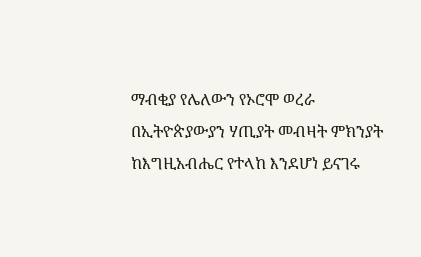ማብቂያ የሌለውን የኦሮሞ ወረራ በኢትዮጵያውያን ሃጢያት መብዛት ምክንያት ከእግዚአብሔር የተላከ እንደሆነ ይናገሩ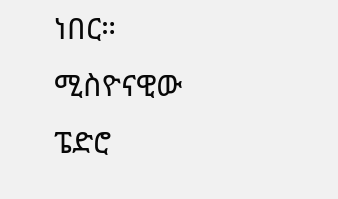ነበር። ሚስዮናዊው ፔድሮ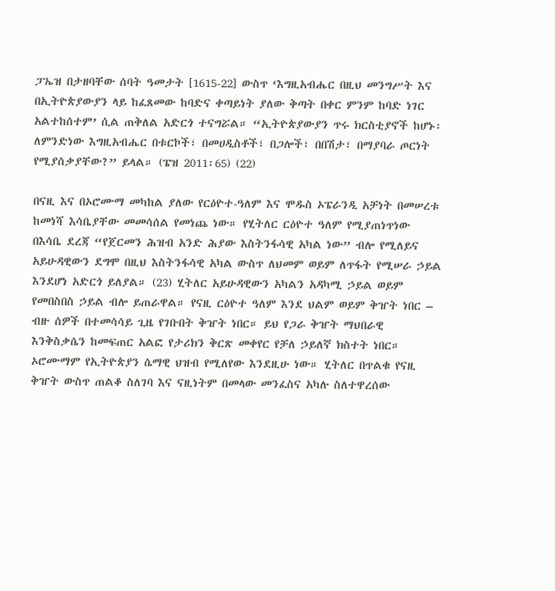ፓኤዝ በታዘባቸው ሰባት ዓመታት [1615-22] ውስጥ ‘እግዚአብሔር በዚህ መንግሥት እና በኢትዮጵያውያን ላይ ከፈጸመው ከባድና ቀጣይነት ያለው ቅጣት በቀር ምንም ከባድ ነገር አልተከሰተም’ ሲል ጠቅለል አድርጎ ተናግሯል። “ኢትዮጵያውያን ጥሩ ክርስቲያኖች ከሆኑ፡ ለምንድነው እግዚአብሔር በቱርኮች፣ በመሀዲስቶች፣ በጋሎች፣ በበሽታ፣ በማያባራ ጦርነት የሚያሰቃያቸው?” ይላል። (ፔዝ 2011፡65) (22)

በናዚ እና በኦሮሙማ መካከል ያለው የርዕዮተ-ዓለም እና ሞዱስ ኦፔራንዲ አቻነት በመሠረቱ ከመነሻ እሳቤያቸው መመሳሰል የመነጨ ነው። የሂትለር ርዕዮተ ዓለም የሚያጠነጥነው በእሳቤ ደረጃ “የጀርመን ሕዝብ አንድ ሕያው እስትንፋሳዊ አካል ነው” ብሎ የሚለይና አይሁዳዊውን ደግሞ በዚህ እስትንፋሳዊ አካል ውስጥ ለህመም ወይም ለጥፋት የሚሠራ ኃይል እንደሆነ አድርጎ ይለያል። (23) ሂትለር አይሁዳዊውን አካልን አዳካሚ ኃይል ወይም የመበስበስ ኃይል ብሎ ይጠራዋል። የናዚ ርዕዮተ ዓለም እንደ ህልም ወይም ቅዠት ነበር – ብዙ ሰዎች በተመሳሳይ ጊዜ የገቡበት ቅዠት ነበር። ይህ የጋራ ቅዠት ማህበራዊ እንቅስቃሴን ከመፍጠር አልፎ የታሪክን ቅርጽ መቀየር የቻለ ኃይለኛ ክስተት ነበር። ኦሮሙማም የኢትዮጵያን ሴማዊ ህዝብ የሚለየው እንደዚሁ ነው። ሂትለር በጥልቁ የናዚ ቅዠት ውስጥ ጠልቆ ስለገባ እና ናዚነትም በመላው መንፈስና አካሉ ስለተዋረሰው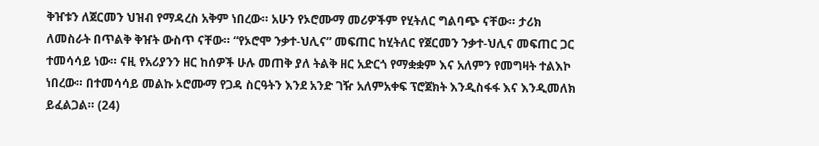ቅዠቱን ለጀርመን ህዝብ የማዳረስ አቅም ነበረው። አሁን የኦሮሙማ መሪዎችም የሂትለር ግልባጭ ናቸው። ታሪክ ለመስራት በጥልቅ ቅዠት ውስጥ ናቸው። “የኦሮሞ ንቃተ-ህሊና” መፍጠር ከሂትለር የጀርመን ንቃተ-ህሊና መፍጠር ጋር ተመሳሳይ ነው። ናዚ የአሪያንን ዘር ከሰዎች ሁሉ መጠቅ ያለ ትልቅ ዘር አድርጎ የማቋቋም እና አለምን የመግዛት ተልእኮ ነበረው። በተመሳሳይ መልኩ ኦሮሙማ የጋዳ ስርዓትን እንደ አንድ ገዥ አለምአቀፍ ፕሮጀክት እንዲስፋፋ እና እንዲመለክ ይፈልጋል። (24)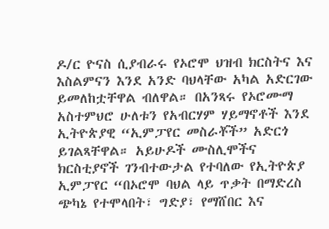ዶ/ር ዮናስ ሲያብራሩ የኦሮሞ ህዝብ ክርስትና እና እስልምናን እንደ አንድ ባህላቸው አካል አድርገው ይመለከቷቸዋል ብለዋል። በአንጻሩ የኦሮሙማ አስተምህሮ ሁለቱን የአብርሃም ሃይማኖቶች እንደ ኢትዮጵያዊ “ኢምፓየር መስራቾች” አድርጎ ይገልጻቸዋል። አይሁዶች ሙስሊሞችና ክርስቲያኖች ገንብተውታል የተባለው የኢትዮጵያ ኢምፓየር “በኦሮሞ ባህል ላይ ጥቃት በማድረስ ጭካኔ የተሞላበት፣ ግድያ፣ የማሸበር እና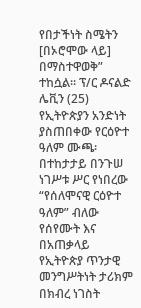የበታችነት ስሜትን [በኦሮሞው ላይ] በማስተዋወቅ” ተከሷል። ፕ/ር ዶናልድ ሌቪን (25) የኢትዮጵያን አንድነት ያስጠበቀው የርዕዮተ ዓለም ሙጫ፡ በተከታታይ በንጉሠ ነገሥቱ ሥር የነበረው “የሰለሞናዊ ርዕዮተ ዓለም” ብለው የሰየሙት እና  በአጠቃላይ የኢትዮጵያ ጥንታዊ መንግሥትነት ታሪክም በክብረ ነገስት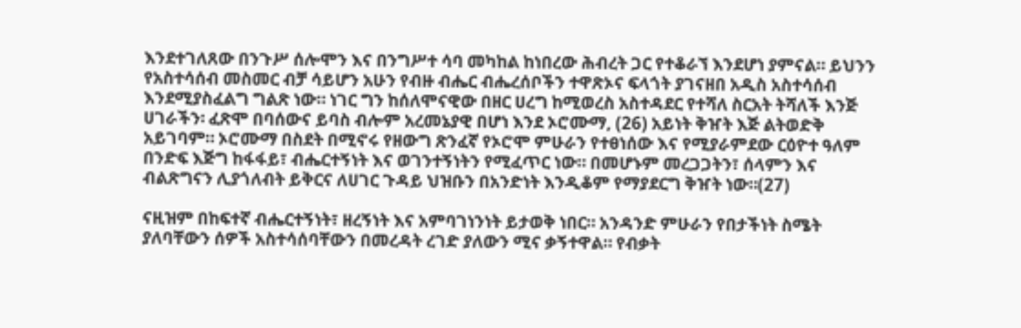እንደተገለጸው በንጉሥ ሰሎሞን እና በንግሥተ ሳባ መካከል ከነበረው ሕብረት ጋር የተቆራኘ እንደሆነ ያምናል። ይህንን የአስተሳሰብ መስመር ብቻ ሳይሆን አሁን የብዙ ብሔር ብሔረሰቦችን ተዋጽኦና ፍላጎት ያገናዘበ አዲስ አስተሳሰብ እንደሚያስፈልግ ግልጽ ነው። ነገር ግን ከሰለሞናዊው በዘር ሀረግ ከሚወረስ አስተዳደር የተሻለ ስርአት ትሻለች እንጅ ሀገራችን፡ ፈጽሞ በባሰውና ይባስ ብሎም አረመኔያዊ በሆነ እንደ ኦሮሙማ, (26) አይነት ቅዠት እጅ ልትወድቅ አይገባም። ኦሮሙማ በስደት በሚኖሩ የዘውግ ጽንፈኛ የኦሮሞ ምሁራን የተፀነሰው እና የሚያራምደው ርዕዮተ ዓለም በንድፍ እጅግ ከፋፋይ፣ ብሔርተኝነት እና ወገንተኝነትን የሚፈጥር ነው። በመሆኑም መረጋጋትን፣ ሰላምን እና ብልጽግናን ሊያጎለብት ይቅርና ለሀገር ጉዳይ ህዝቡን በአንድነት እንዲቆም የማያደርግ ቅዠት ነው።(27)

ናዚዝም በከፍተኛ ብሔርተኝነት፣ ዘረኝነት እና አምባገነንነት ይታወቅ ነበር። አንዳንድ ምሁራን የበታችነት ስሜት ያለባቸውን ሰዎች አስተሳሰባቸውን በመረዳት ረገድ ያለውን ሚና ቃኝተዋል። የብቃት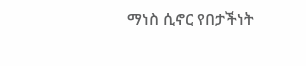ማነስ ሲኖር የበታችነት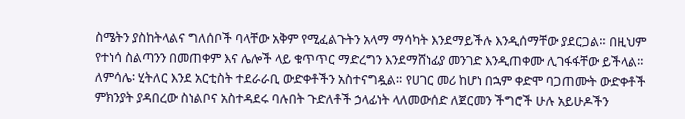ስሜትን ያስከትላልና ግለሰቦች ባላቸው አቅም የሚፈልጉትን አላማ ማሳካት እንደማይችሉ እንዲሰማቸው ያደርጋል። በዚህም የተነሳ ስልጣንን በመጠቀም እና ሌሎች ላይ ቁጥጥር ማድረግን እንደማሸነፊያ መንገድ እንዲጠቀሙ ሊገፋፋቸው ይችላል። ለምሳሌ፡ ሂትለር እንደ አርቲስት ተደራራቢ ውድቀቶችን አስተናግዷል። የሀገር መሪ ከሆነ በኋም ቀድሞ ባጋጠሙት ውድቀቶች ምክንያት ያዳበረው ስነልቦና አስተዳደሩ ባሉበት ጉድለቶች ኃላፊነት ላለመውሰድ ለጀርመን ችግሮች ሁሉ አይሁዶችን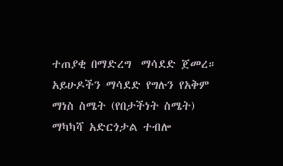ተጠያቂ በማድረግ  ማሳደድ ጀመረ። አይሁዶችን ማሳደድ የግሉን የአቅም ማነስ ስሜት (የበታችነት ስሜት) ማካካሻ አድርጎታል ተብሎ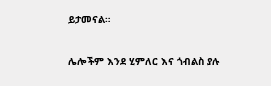ይታመናል።

ሌሎችም እንደ ሂምለር እና ጎብልስ ያሉ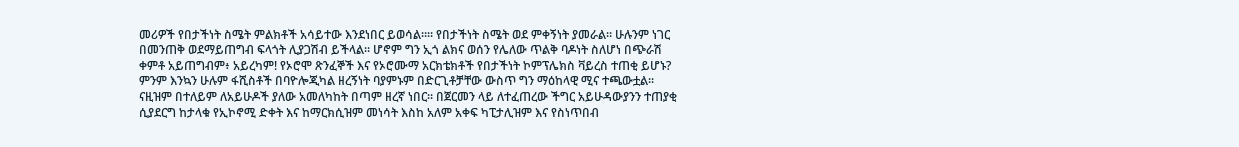መሪዎች የበታችነት ስሜት ምልክቶች አሳይተው እንደነበር ይወሳል።። የበታችነት ስሜት ወደ ምቀኝነት ያመራል። ሁሉንም ነገር በመንጠቅ ወደማይጠግብ ፍላጎት ሊያጋሽብ ይችላል። ሆኖም ግን ኢጎ ልክና ወሰን የሌለው ጥልቅ ባዶነት ስለሆነ በጭራሽ ቀምቶ አይጠግብም፥ አይረካም! የኦሮሞ ጽንፈኞች እና የኦሮሙማ አርክቴክቶች የበታችነት ኮምፕሌክስ ቫይረስ ተጠቂ ይሆኑ? ምንም እንኳን ሁሉም ፋሺስቶች በባዮሎጂካል ዘረኝነት ባያምኑም በድርጊቶቻቸው ውስጥ ግን ማዕከላዊ ሚና ተጫውቷል። ናዚዝም በተለይም ለአይሁዶች ያለው አመለካከት በጣም ዘረኛ ነበር። በጀርመን ላይ ለተፈጠረው ችግር አይሁዳውያንን ተጠያቂ ሲያደርግ ከታላቁ የኢኮኖሚ ድቀት እና ከማርክሲዝም መነሳት እስከ አለም አቀፍ ካፒታሊዝም እና የስነጥበብ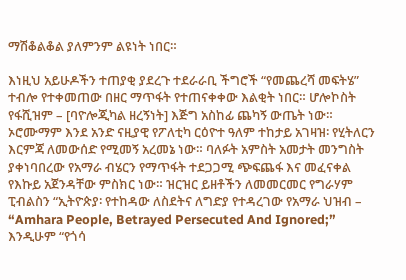ማሽቆልቆል ያለምንም ልዩነት ነበር።

እነዚህ አይሁዶችን ተጠያቂ ያደረጉ ተደራራቢ ችግሮች “የመጨረሻ መፍትሄ” ተብሎ የተቀመጠው በዘር ማጥፋት የተጠናቀቀው እልቂት ነበር። ሆሎኮስት የፋሺዝም – [ባዮሎጂካል ዘረኝነት] እጅግ አስከፊ ጨካኝ ውጤት ነው። ኦሮሙማም እንደ አንድ ናዚያዊ የፖለቲካ ርዕዮተ ዓለም ተከታይ አገዛዝ፡ የሂትለርን እርምጃ ለመውሰድ የሚመኝ አረመኔ ነው። ባለፉት አምስት አመታት መንግስት ያቀነባበረው የአማራ ብሄርን የማጥፋት ተደጋጋሚ ጭፍጨፋ እና መፈናቀል የእኩይ አጀንዳቸው ምስክር ነው። ዝርዝር ይዘቶችን ለመመርመር የግራሃም ፒብልስን “ኢትዮጵያ፡ የተከዳው ለስደትና ለግድያ የተዳረገው የአማራ ህዝብ –  “Amhara People, Betrayed Persecuted And Ignored;” እንዲሁም “የጎሳ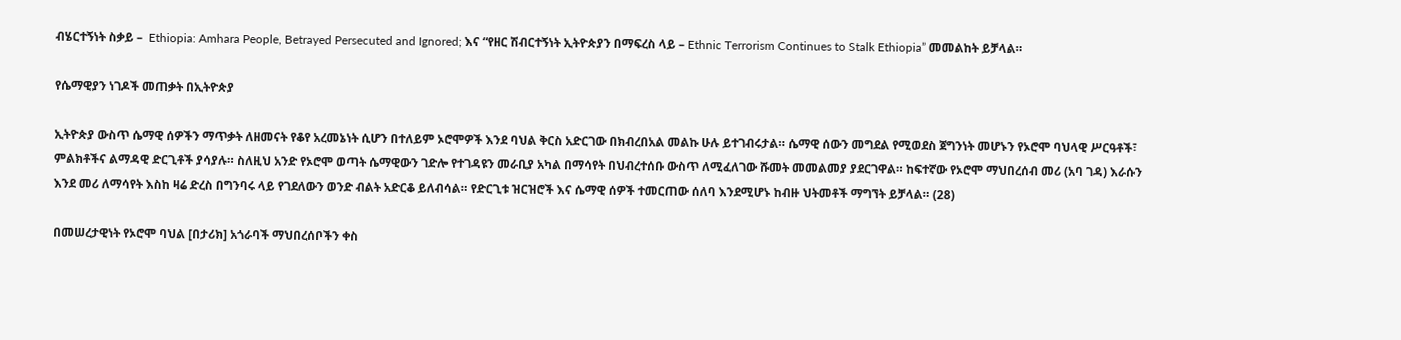ብሄርተኝነት ስቃይ –  Ethiopia: Amhara People, Betrayed Persecuted and Ignored; እና “የዘር ሽብርተኝነት ኢትዮጵያን በማፍረስ ላይ – Ethnic Terrorism Continues to Stalk Ethiopia” መመልከት ይቻላል።

የሴማዊያን ነገዶች መጠቃት በኢትዮጵያ

ኢትዮጵያ ውስጥ ሴማዊ ሰዎችን ማጥቃት ለዘመናት የቆየ አረመኔነት ሲሆን በተለይም ኦሮሞዎች እንደ ባህል ቅርስ አድርገው በክብረበአል መልኩ ሁሉ ይተገብሩታል። ሴማዊ ሰውን መግደል የሚወደስ ጀግንነት መሆኑን የኦሮሞ ባህላዊ ሥርዓቶች፣ ምልክቶችና ልማዳዊ ድርጊቶች ያሳያሉ። ስለዚህ አንድ የኦሮሞ ወጣት ሴማዊውን ገድሎ የተገዳዩን መራቢያ አካል በማሳየት በህብረተሰቡ ውስጥ ለሚፈለገው ሹመት መመልመያ ያደርገዋል። ከፍተኛው የኦሮሞ ማህበረሰብ መሪ (አባ ገዳ) እራሱን እንደ መሪ ለማሳየት እስከ ዛሬ ድረስ በግንባሩ ላይ የገደለውን ወንድ ብልት አድርቆ ይለብሳል። የድርጊቱ ዝርዝሮች እና ሴማዊ ሰዎች ተመርጠው ሰለባ እንደሚሆኑ ከብዙ ህትመቶች ማግኘት ይቻላል። (28)

በመሠረታዊነት የኦሮሞ ባህል [በታሪክ] አጎራባች ማህበረሰቦችን ቀስ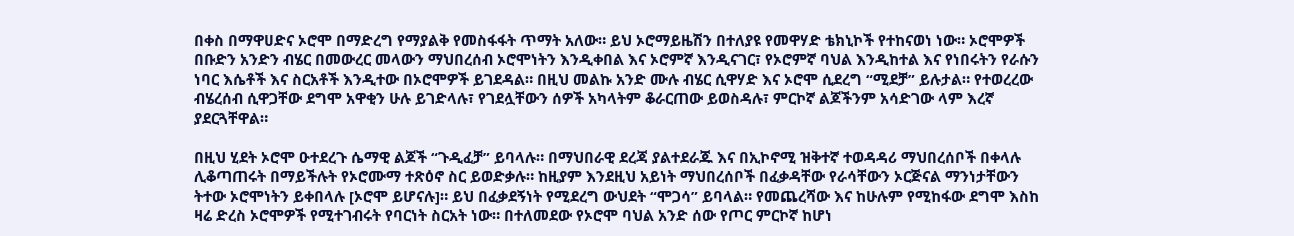በቀስ በማዋሀድና ኦሮሞ በማድረግ የማያልቅ የመስፋፋት ጥማት አለው። ይህ ኦሮማይዜሽን በተለያዩ የመዋሃድ ቴክኒኮች የተከናወነ ነው። ኦሮሞዎች በቡድን አንድን ብሄር በመውረር መላውን ማህበረሰብ ኦሮሞነትን እንዲቀበል እና ኦሮምኛ እንዲናገር፣ የኦሮምኛ ባህል እንዲከተል እና የነበሩትን የራሱን ነባር እሴቶች እና ስርአቶች እንዲተው በኦሮሞዎች ይገደዳል። በዚህ መልኩ አንድ ሙሉ ብሄር ሲዋሃድ እና ኦሮሞ ሲደረግ “ሚደቻ” ይሉታል። የተወረረው ብሄረሰብ ሲዋጋቸው ደግሞ አዋቂን ሁሉ ይገድላሉ፣ የገደሏቸውን ሰዎች አካላትም ቆራርጠው ይወስዳሉ፣ ምርኮኛ ልጆችንም አሳድገው ላም እረኛ ያደርጓቸዋል።

በዚህ ሂደት ኦሮሞ ዑተደረጉ ሴማዊ ልጆች “ጉዲፈቻ” ይባላሉ። በማህበራዊ ደረጃ ያልተደራጁ እና በኢኮኖሚ ዝቅተኛ ተወዳዳሪ ማህበረሰቦች በቀላሉ ሊቆጣጠሩት በማይችሉት የኦሮሙማ ተጽዕኖ ስር ይወድቃሉ። ከዚያም እንደዚህ አይነት ማህበረሰቦች በፈቃዳቸው የራሳቸውን ኦርጅናል ማንነታቸውን ትተው ኦሮሞነትን ይቀበላሉ [ኦሮሞ ይሆናሉ]። ይህ በፈቃደኝነት የሚደረግ ውህደት “ሞጋሳ” ይባላል። የመጨረሻው እና ከሁሉም የሚከፋው ደግሞ እስከ ዛሬ ድረስ ኦሮሞዎች የሚተገብሩት የባርነት ስርአት ነው። በተለመደው የኦሮሞ ባህል አንድ ሰው የጦር ምርኮኛ ከሆነ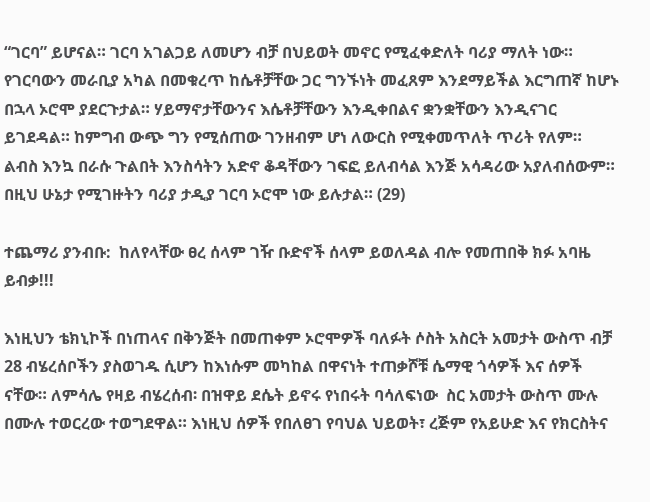“ገርባ” ይሆናል። ገርባ አገልጋይ ለመሆን ብቻ በህይወት መኖር የሚፈቀድለት ባሪያ ማለት ነው። የገርባውን መራቢያ አካል በመቁረጥ ከሴቶቻቸው ጋር ግንኙነት መፈጸም እንደማይችል እርግጠኛ ከሆኑ በኋላ ኦሮሞ ያደርጉታል። ሃይማኖታቸውንና እሴቶቻቸውን እንዲቀበልና ቋንቋቸውን እንዲናገር ይገደዳል። ከምግብ ውጭ ግን የሚሰጠው ገንዘብም ሆነ ለውርስ የሚቀመጥለት ጥሪት የለም።  ልብስ እንኳ በራሱ ጉልበት እንስሳትን አድኖ ቆዳቸውን ገፍፎ ይለብሳል እንጅ አሳዳሪው አያለብሰውም። በዚህ ሁኔታ የሚገዙትን ባሪያ ታዲያ ገርባ ኦሮሞ ነው ይሉታል። (29)

ተጨማሪ ያንብቡ:  ከለየላቸው ፀረ ሰላም ገዥ ቡድኖች ሰላም ይወለዳል ብሎ የመጠበቅ ክፉ አባዜ ይብቃ!!!

እነዚህን ቴክኒኮች በነጠላና በቅንጅት በመጠቀም ኦሮሞዎች ባለፉት ሶስት አስርት አመታት ውስጥ ብቻ 28 ብሄረሰቦችን ያስወገዱ ሲሆን ከእነሱም መካከል በዋናነት ተጠቃሾቹ ሴማዊ ጎሳዎች እና ሰዎች ናቸው። ለምሳሌ የዛይ ብሄረሰብ፡ በዝዋይ ደሴት ይኖሩ የነበሩት ባሳለፍነው  ስር አመታት ውስጥ ሙሉ በሙሉ ተወርረው ተወግደዋል። እነዚህ ሰዎች የበለፀገ የባህል ህይወት፣ ረጅም የአይሁድ እና የክርስትና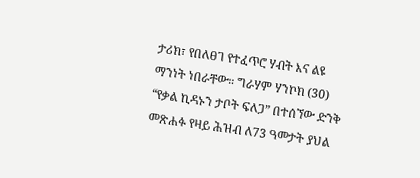ታሪክ፣ የበለፀገ የተፈጥሮ ሃብት እና ልዩ ማንነት ነበራቸው። ግራሃም ሃንኮክ (30) “የቃል ኪዳኑን ታቦት ፍለጋ” በተሰኘው ድንቅ መጽሐፉ የዛይ ሕዝብ ለ73 ዓመታት ያህል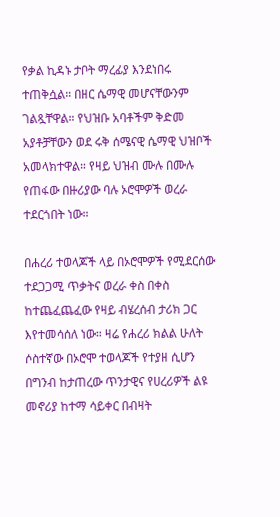የቃል ኪዳኑ ታቦት ማረፊያ እንደነበሩ ተጠቅሷል። በዘር ሴማዊ መሆናቸውንም ገልጿቸዋል። የህዝቡ አባቶችም ቅድመ አያቶቻቸውን ወደ ሩቅ ሰሜናዊ ሴማዊ ህዝቦች አመላክተዋል። የዛይ ህዝብ ሙሉ በሙሉ የጠፋው በዙሪያው ባሉ ኦሮሞዎች ወረራ ተደርጎበት ነው።

በሐረሪ ተወላጆች ላይ በኦሮሞዎች የሚደርሰው ተደጋጋሚ ጥቃትና ወረራ ቀስ በቀስ ከተጨፈጨፈው የዛይ ብሄረሰብ ታሪክ ጋር እየተመሳሰለ ነው። ዛሬ የሐረሪ ክልል ሁለት ሶስተኛው በኦሮሞ ተወላጆች የተያዘ ሲሆን በግንብ ከታጠረው ጥንታዊና የሀረሪዎች ልዩ  መኖሪያ ከተማ ሳይቀር በብዛት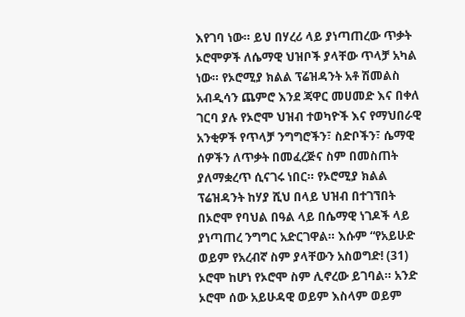እየገባ ነው። ይህ በሃረሪ ላይ ያነጣጠረው ጥቃት ኦሮሞዎች ለሴማዊ ህዝቦች ያላቸው ጥላቻ አካል ነው። የኦሮሚያ ክልል ፕሬዝዳንት አቶ ሽመልስ አብዲሳን ጨምሮ እንደ ጃዋር መሀመድ እና በቀለ ገርባ ያሉ የኦሮሞ ህዝብ ተወካዮች እና የማህበራዊ አንቂዎች የጥላቻ ንግግሮችን፣ ስድቦችን፣ ሴማዊ ሰዎችን ለጥቃት በመፈረጅና ስም በመስጠት ያለማቋረጥ ሲናገሩ ነበር። የኦሮሚያ ክልል ፕሬዝዳንት ከሃያ ሺህ በላይ ህዝብ በተገኘበት በኦሮሞ የባህል በዓል ላይ በሴማዊ ነገዶች ላይ ያነጣጠረ ንግግር አድርገዋል። እሱም “የአይሁድ ወይም የአረብኛ ስም ያላቸውን አስወግድ! (31) ኦሮሞ ከሆነ የኦሮሞ ስም ሊኖረው ይገባል። አንድ ኦሮሞ ሰው አይሁዳዊ ወይም እስላም ወይም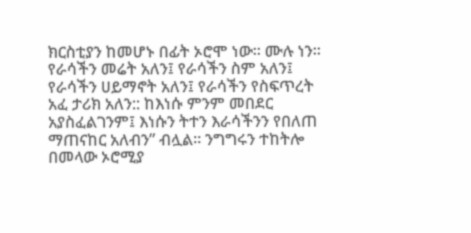ክርስቲያን ከመሆኑ በፊት ኦሮሞ ነው። ሙሉ ነን። የራሳችን መሬት አለን፤ የራሳችን ስም አለን፤ የራሳችን ሀይማኖት አለን፤ የራሳችን የስፍጥረት አፈ ታሪክ አለን:: ከእነሱ ምንም መበደር አያስፈልገንም፤ እነሱን ትተን እራሳችንን የበለጠ ማጠናከር አለብን” ብሏል። ንግግሩን ተከትሎ በመላው ኦሮሚያ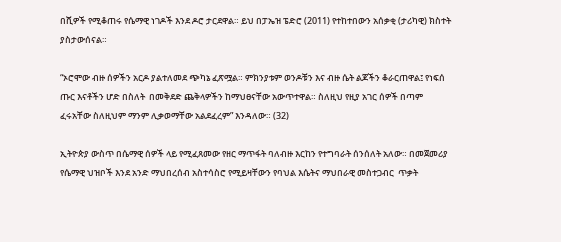በሺዎች የሚቆጠሩ የሴማዊ ነገዶች እንደ ዶሮ ታርደዋል። ይህ በፓኤዝ ፔድሮ (2011) የተከተበውን አሰቃቂ (ታሪካዊ) ክስተት ያስታውሰናል።

“ኦሮሞው ብዙ ሰዎችን አርዶ ያልተለመደ ጭካኔ ፈጽሟል። ምክንያቱም ወንዶቹን እና ብዙ ሴት ልጆችን ቆራርጠዋል፤ የነፍሰ ጡር እናቶችን ሆድ በስለት  በመቅደድ ጨቅላዎችን ከማህፀናቸው አውጥተዋል። ስለዚህ የዚያ አገር ሰዎች በጣም ፈሩአቸው ስለዚህም ማንም ሊቃወማቸው አልደፈረም” እንዳለው። (32)

ኢትዮጵያ ውስጥ በሴማዊ ሰዎች ላይ የሚፈጸመው የዘር ማጥፋት ባለብዙ እርከን የተግባራት ሰንሰለት አለው። በመጀመሪያ የሴማዊ ህዝቦች እንደ አንድ ማህበረሰብ አስተሳስሮ የሚይዛቸውን የባህል እሴትና ማህበራዊ መስተጋብር  ጥቃት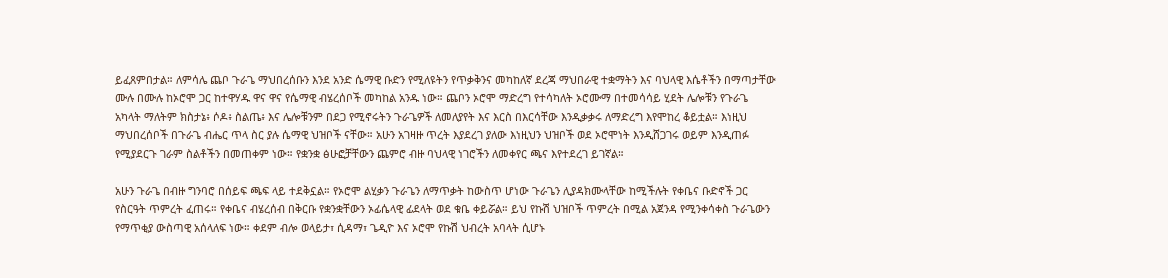ይፈጸምበታል። ለምሳሌ ጨቦ ጉራጌ ማህበረሰቡን እንደ አንድ ሴማዊ ቡድን የሚለዩትን የጥቃቅንና መካከለኛ ደረጃ ማህበራዊ ተቋማትን እና ባህላዊ እሴቶችን በማጣታቸው ሙሉ በሙሉ ከኦሮሞ ጋር ከተዋሃዱ ዋና ዋና የሴማዊ ብሄረሰቦች መካከል አንዱ ነው። ጨቦን ኦሮሞ ማድረግ የተሳካለት ኦሮሙማ በተመሳሳይ ሂደት ሌሎቹን የጉራጌ አካላት ማለትም ክስታኔ፥ ሶዶ፥ ስልጤ፥ እና ሌሎቹንም በደጋ የሚኖሩትን ጉራጌዎች ለመለያየት እና እርስ በእርሳቸው እንዲቃቃሩ ለማድረግ እየሞከረ ቆይቷል። እነዚህ ማህበረሰቦች በጉራጌ ብሔር ጥላ ስር ያሉ ሴማዊ ህዝቦች ናቸው። አሁን አገዛዙ ጥረት እያደረገ ያለው እነዚህን ህዝቦች ወደ ኦሮሞነት እንዲሸጋገሩ ወይም እንዲጠፉ የሚያደርጉ ገራም ስልቶችን በመጠቀም ነው። የቋንቋ ፅሁፎቻቸውን ጨምሮ ብዙ ባህላዊ ነገሮችን ለመቀየር ጫና እየተደረገ ይገኛል።

አሁን ጉራጌ በብዙ ግንባሮ በሰይፍ ጫፍ ላይ ተደቅኗል። የኦሮሞ ልሂቃን ጉራጌን ለማጥቃት ከውስጥ ሆነው ጉራጌን ሊያዳክሙላቸው ከሚችሉት የቀቤና ቡድኖች ጋር የስርዓት ጥምረት ፈጠሩ። የቀቤና ብሄረሰብ በቅርቡ የቋንቋቸውን ኦፊሴላዊ ፊደላት ወደ ቁቤ ቀይሯል። ይህ የኩሽ ህዝቦች ጥምረት በሚል አጀንዳ የሚንቀሳቀስ ጉራጌውን የማጥቂያ ውስጣዊ አሰላለፍ ነው። ቀደም ብሎ ወላይታ፣ ሲዳማ፣ ጌዲዮ እና ኦሮሞ የኩሽ ህብረት አባላት ሲሆኑ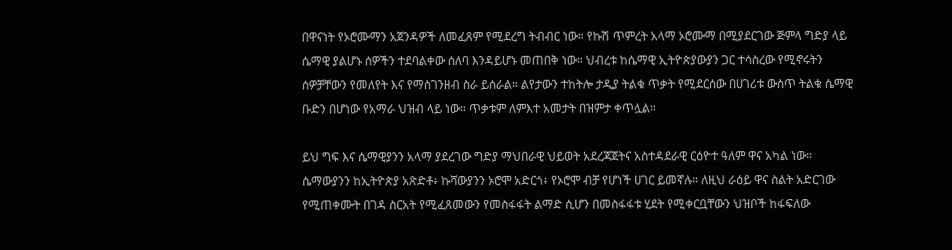በዋናነት የኦሮሙማን አጀንዳዎች ለመፈጸም የሚደረግ ትብብር ነው። የኩሽ ጥምረት አላማ ኦሮሙማ በሚያደርገው ጅምላ ግድያ ላይ ሴማዊ ያልሆኑ ሰዎችን ተደባልቀው ሰለባ እንዳይሆኑ መጠበቅ ነው። ህብረቱ ከሴማዊ ኢትዮጵያውያን ጋር ተሳስረው የሚኖሩትን ሰዎቻቸውን የመለየት እና የማስገንዘብ ስራ ይሰራል። ልየታውን ተከትሎ ታዲያ ትልቁ ጥቃት የሚደርሰው በሀገሪቱ ውስጥ ትልቁ ሴማዊ ቡድን በሆነው የአማራ ህዝብ ላይ ነው። ጥቃቱም ለምእተ አመታት በዝምታ ቀጥሏል።

ይህ ግፍ እና ሴማዊያንን አላማ ያደረገው ግድያ ማህበራዊ ህይወት አደረጃጀትና አስተዳደራዊ ርዕዮተ ዓለም ዋና አካል ነው። ሴማውያንን ከኢትዮጵያ አጽድቶ፥ ኩሻውያንን ኦሮሞ አድርጎ፥ የኦሮሞ ብቻ የሆነች ሀገር ይመኛሉ። ለዚህ ራዕይ ዋና ስልት አድርገው የሚጠቀሙት በገዳ ስርአት የሚፈጸመውን የመስፋፋት ልማድ ሲሆን በመስፋፋቱ ሂደት የሚቀርቧቸውን ህዝቦች ከፋፍለው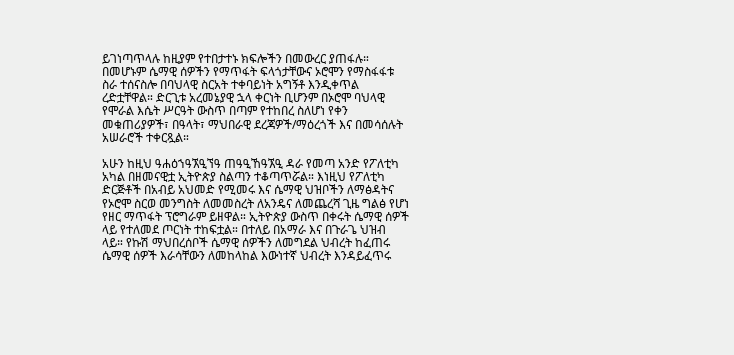ይገነጣጥላሉ ከዚያም የተበታተኑ ክፍሎችን በመውረር ያጠፋሉ። በመሆኑም ሴማዊ ሰዎችን የማጥፋት ፍላጎታቸውና ኦሮሞን የማስፋፋቱ ስራ ተሰናስሎ በባህላዊ ስርአት ተቀባይነት አግኝቶ እንዲቀጥል ረድቷቸዋል። ድርጊቱ አረመኔያዊ ኋላ ቀርነት ቢሆንም በኦሮሞ ባህላዊ የሞራል እሴት ሥርዓት ውስጥ በጣም የተከበረ ስለሆነ የቀን መቁጠሪያዎች፣ በዓላት፣ ማህበራዊ ደረጃዎች/ማዕረጎች እና በመሳሰሉት አሠራሮች ተቀርጿል።

አሁን ከዚህ ዓሐዕኀዓኧዒኘዓ ጠዓዒኸዓኧዒ ዳራ የመጣ አንድ የፖለቲካ አካል በዘመናዊቷ ኢትዮጵያ ስልጣን ተቆጣጥሯል። እነዚህ የፖለቲካ ድርጅቶች በአብይ አህመድ የሚመሩ እና ሴማዊ ህዝቦችን ለማፅዳትና የኦሮሞ ስርወ መንግስት ለመመስረት ለአንዴና ለመጨረሻ ጊዜ ግልፅ የሆነ የዘር ማጥፋት ፕሮግራም ይዘዋል። ኢትዮጵያ ውስጥ በቀሩት ሴማዊ ሰዎች ላይ የተለመደ ጦርነት ተከፍቷል። በተለይ በአማራ እና በጉራጌ ህዝብ ላይ። የኩሽ ማህበረሰቦች ሴማዊ ሰዎችን ለመግደል ህብረት ከፈጠሩ ሴማዊ ሰዎች እራሳቸውን ለመከላከል እውነተኛ ህብረት እንዳይፈጥሩ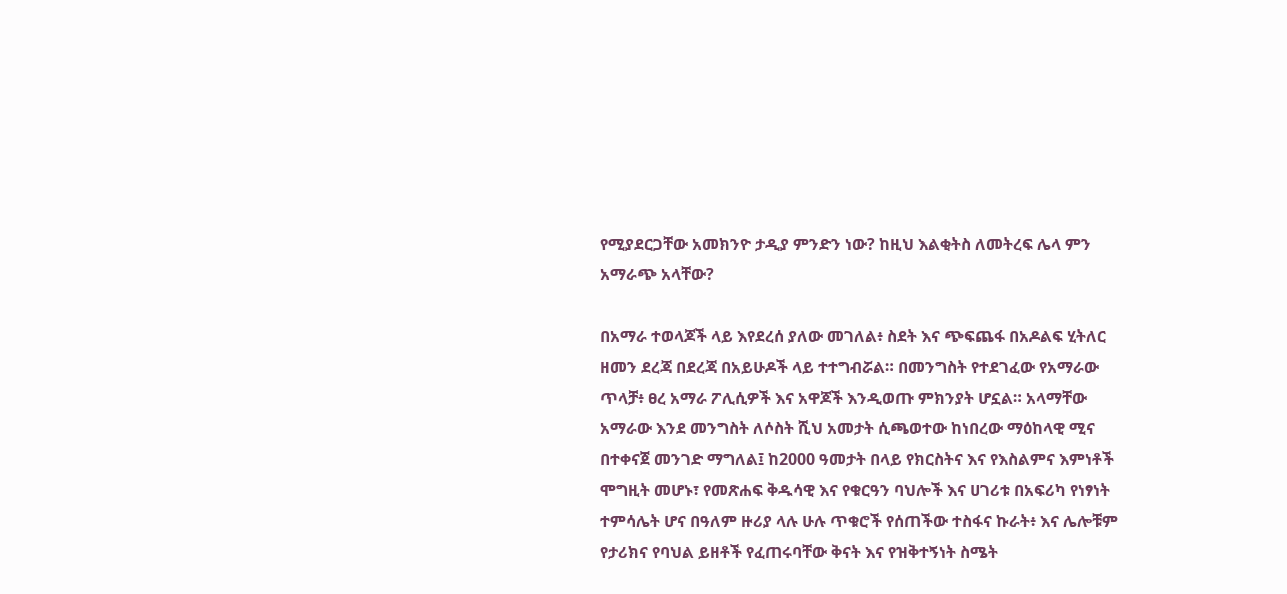የሚያደርጋቸው አመክንዮ ታዲያ ምንድን ነው? ከዚህ እልቂትስ ለመትረፍ ሌላ ምን አማራጭ አላቸው?

በአማራ ተወላጆች ላይ እየደረሰ ያለው መገለል፥ ስደት እና ጭፍጨፋ በአዶልፍ ሂትለር ዘመን ደረጃ በደረጃ በአይሁዶች ላይ ተተግብሯል። በመንግስት የተደገፈው የአማራው ጥላቻ፥ ፀረ አማራ ፖሊሲዎች እና አዋጆች እንዲወጡ ምክንያት ሆኗል። አላማቸው አማራው እንደ መንግስት ለሶስት ሺህ አመታት ሲጫወተው ከነበረው ማዕከላዊ ሚና በተቀናጀ መንገድ ማግለል፤ ከ2000 ዓመታት በላይ የክርስትና እና የእስልምና እምነቶች ሞግዚት መሆኑ፣ የመጽሐፍ ቅዱሳዊ እና የቁርዓን ባህሎች እና ሀገሪቱ በአፍሪካ የነፃነት ተምሳሌት ሆና በዓለም ዙሪያ ላሉ ሁሉ ጥቁሮች የሰጠችው ተስፋና ኩራት፥ እና ሌሎቹም የታሪክና የባህል ይዘቶች የፈጠሩባቸው ቅናት እና የዝቅተኝነት ስሜት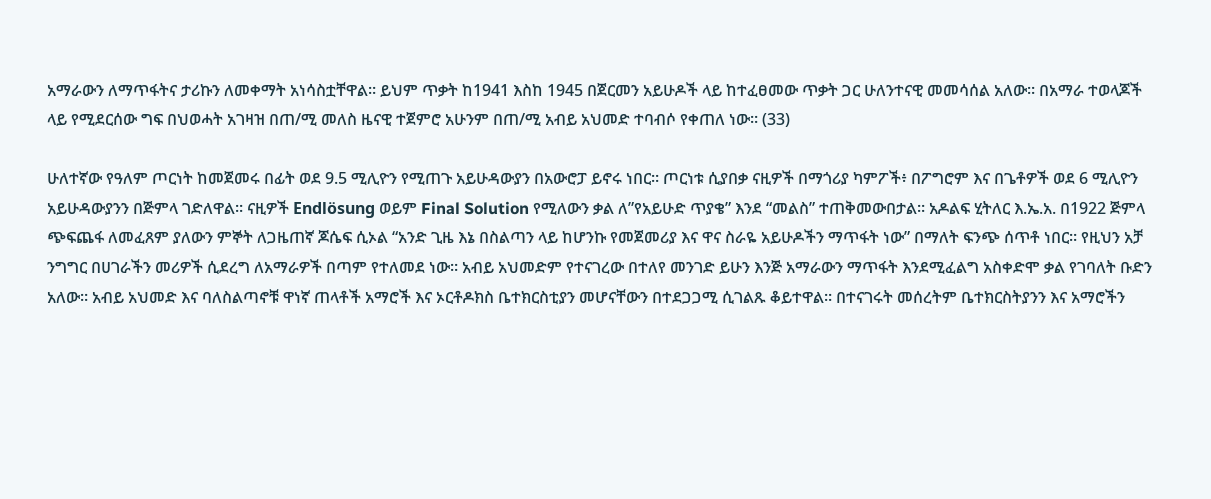አማራውን ለማጥፋትና ታሪኩን ለመቀማት አነሳስቷቸዋል። ይህም ጥቃት ከ1941 እስከ 1945 በጀርመን አይሁዶች ላይ ከተፈፀመው ጥቃት ጋር ሁለንተናዊ መመሳሰል አለው። በአማራ ተወላጆች ላይ የሚደርሰው ግፍ በህወሓት አገዛዝ በጠ/ሚ መለስ ዜናዊ ተጀምሮ አሁንም በጠ/ሚ አብይ አህመድ ተባብሶ የቀጠለ ነው። (33)

ሁለተኛው የዓለም ጦርነት ከመጀመሩ በፊት ወደ 9.5 ሚሊዮን የሚጠጉ አይሁዳውያን በአውሮፓ ይኖሩ ነበር። ጦርነቱ ሲያበቃ ናዚዎች በማጎሪያ ካምፖች፥ በፖግሮም እና በጌቶዎች ወደ 6 ሚሊዮን አይሁዳውያንን በጅምላ ገድለዋል። ናዚዎች Endlösung ወይም Final Solution የሚለውን ቃል ለ”የአይሁድ ጥያቄ” እንደ “መልስ” ተጠቅመውበታል። አዶልፍ ሂትለር እ.ኤ.አ. በ1922 ጅምላ ጭፍጨፋ ለመፈጸም ያለውን ምኞት ለጋዜጠኛ ጆሴፍ ሲኦል “አንድ ጊዜ እኔ በስልጣን ላይ ከሆንኩ የመጀመሪያ እና ዋና ስራዬ አይሁዶችን ማጥፋት ነው” በማለት ፍንጭ ሰጥቶ ነበር። የዚህን አቻ ንግግር በሀገራችን መሪዎች ሲደረግ ለአማራዎች በጣም የተለመደ ነው። አብይ አህመድም የተናገረው በተለየ መንገድ ይሁን እንጅ አማራውን ማጥፋት እንደሚፈልግ አስቀድሞ ቃል የገባለት ቡድን አለው። አብይ አህመድ እና ባለስልጣኖቹ ዋነኛ ጠላቶች አማሮች እና ኦርቶዶክስ ቤተክርስቲያን መሆናቸውን በተደጋጋሚ ሲገልጹ ቆይተዋል። በተናገሩት መሰረትም ቤተክርስትያንን እና አማሮችን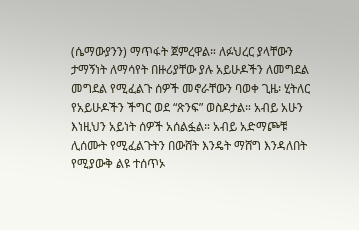(ሴማውያንን) ማጥፋት ጀምረዋል። ለፉህረር ያላቸውን ታማኝነት ለማሳየት በዙሪያቸው ያሉ አይሁዶችን ለመግደል መግደል የሚፈልጉ ሰዎች መኖራቸውን ባወቀ ጊዜ፡ ሂትለር የአይሁዶችን ችግር ወደ “ጽንፍ” ወስዶታል። አብይ አሁን እነዚህን አይነት ሰዎች አሰልፏል። አብይ አድማጮቹ ሊሰሙት የሚፈልጉትን በውሸት እንዴት ማሸግ እንዳለበት የሚያውቅ ልዩ ተሰጥኦ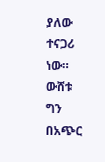ያለው ተናጋሪ ነው። ውሸቱ ግን በአጭር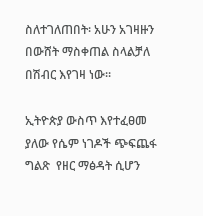ስለተገለጠበት፡ አሁን አገዛዙን በውሸት ማስቀጠል ስላልቻለ በሽብር እየገዛ ነው።

ኢትዮጵያ ውስጥ እየተፈፀመ ያለው የሴም ነገዶች ጭፍጨፋ ግልጽ  የዘር ማፅዳት ሲሆን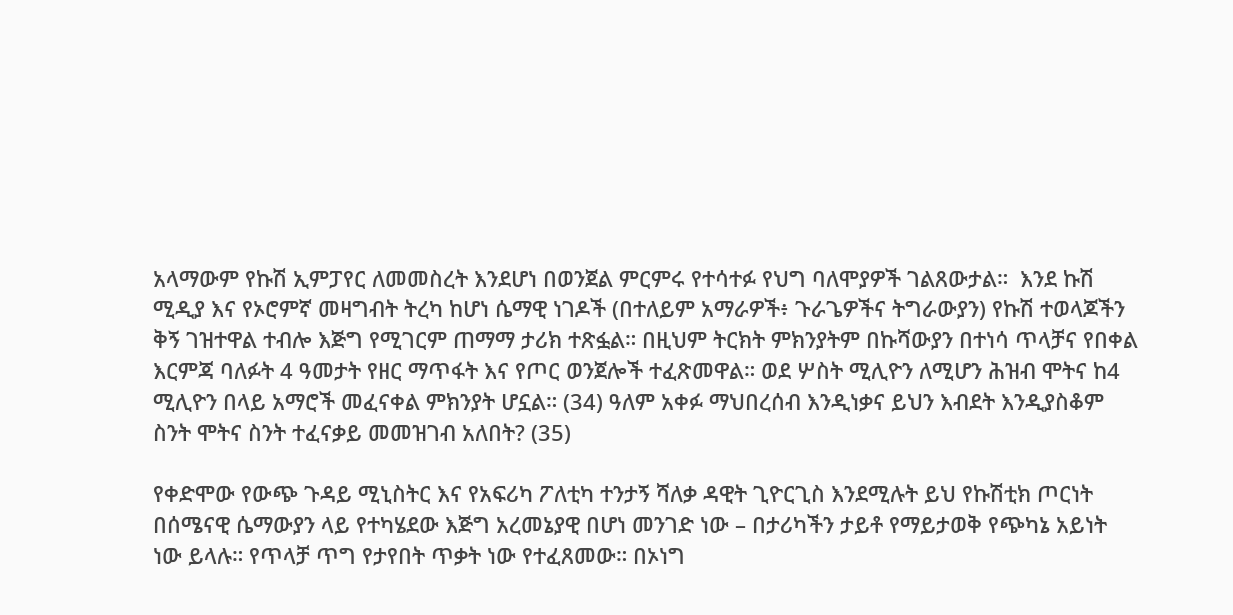አላማውም የኩሽ ኢምፓየር ለመመስረት እንደሆነ በወንጀል ምርምሩ የተሳተፉ የህግ ባለሞያዎች ገልጸውታል።  እንደ ኩሽ ሚዲያ እና የኦሮምኛ መዛግብት ትረካ ከሆነ ሴማዊ ነገዶች (በተለይም አማራዎች፥ ጉራጌዎችና ትግራውያን) የኩሽ ተወላጆችን ቅኝ ገዝተዋል ተብሎ እጅግ የሚገርም ጠማማ ታሪክ ተጽፏል። በዚህም ትርክት ምክንያትም በኩሻውያን በተነሳ ጥላቻና የበቀል እርምጃ ባለፉት 4 ዓመታት የዘር ማጥፋት እና የጦር ወንጀሎች ተፈጽመዋል። ወደ ሦስት ሚሊዮን ለሚሆን ሕዝብ ሞትና ከ4 ሚሊዮን በላይ አማሮች መፈናቀል ምክንያት ሆኗል። (34) ዓለም አቀፉ ማህበረሰብ እንዲነቃና ይህን እብደት እንዲያስቆም ስንት ሞትና ስንት ተፈናቃይ መመዝገብ አለበት? (35)

የቀድሞው የውጭ ጉዳይ ሚኒስትር እና የአፍሪካ ፖለቲካ ተንታኝ ሻለቃ ዳዊት ጊዮርጊስ እንደሚሉት ይህ የኩሽቲክ ጦርነት በሰሜናዊ ሴማውያን ላይ የተካሄደው እጅግ አረመኔያዊ በሆነ መንገድ ነው – በታሪካችን ታይቶ የማይታወቅ የጭካኔ አይነት ነው ይላሉ። የጥላቻ ጥግ የታየበት ጥቃት ነው የተፈጸመው። በኦነግ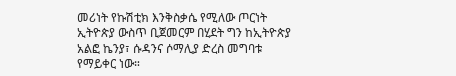መሪነት የኩሽቲክ እንቅስቃሴ የሚለው ጦርነት ኢትዮጵያ ውስጥ ቢጀመርም በሂደት ግን ከኢትዮጵያ አልፎ ኬንያ፣ ሱዳንና ሶማሊያ ድረስ መግባቱ የማይቀር ነው።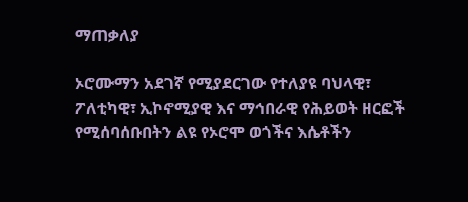ማጠቃለያ

ኦሮሙማን አደገኛ የሚያደርገው የተለያዩ ባህላዊ፣ ፖለቲካዊ፣ ኢኮኖሚያዊ እና ማኅበራዊ የሕይወት ዘርፎች የሚሰባሰቡበትን ልዩ የኦሮሞ ወጎችና እሴቶችን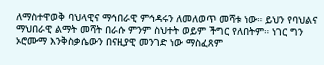ለማስተዋወቅ ባህላዊና ማኅበራዊ ምኅዳሩን ለመለወጥ መሻቱ ነው። ይህን የባህልና ማህበራዊ ልማት መሻት በራሱ ምንም ስህተት ወይም ችግር የለበትም። ነገር ግን ኦሮሙማ እንቅስቃሴውን በናዚያዊ መንገድ ነው ማስፈጸም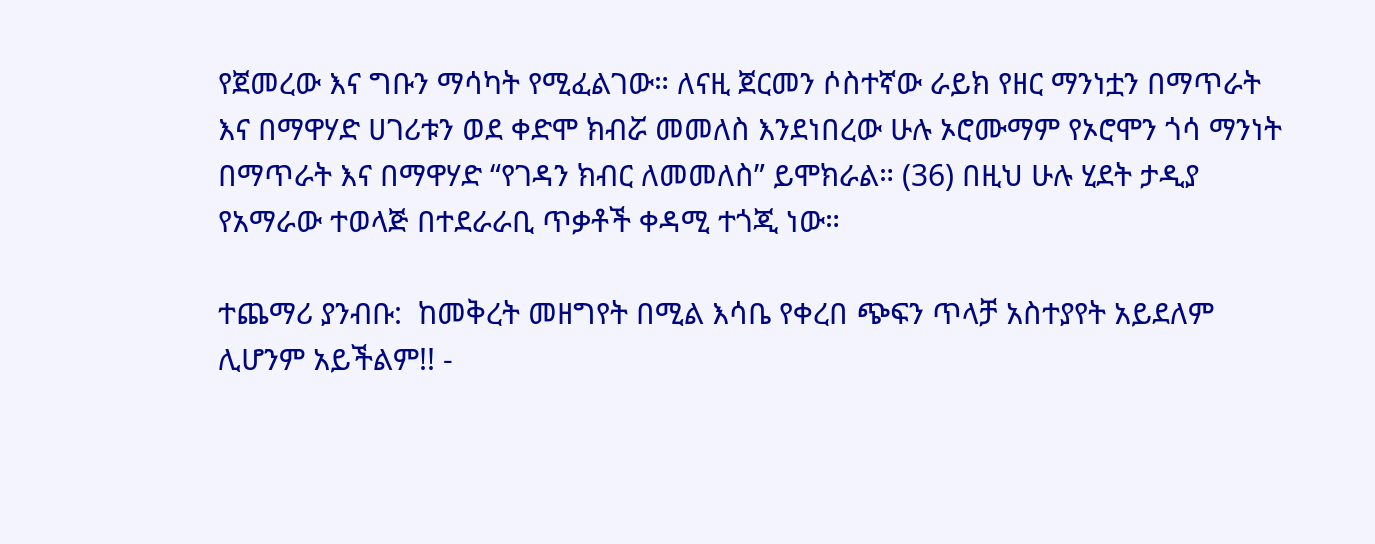የጀመረው እና ግቡን ማሳካት የሚፈልገው። ለናዚ ጀርመን ሶስተኛው ራይክ የዘር ማንነቷን በማጥራት እና በማዋሃድ ሀገሪቱን ወደ ቀድሞ ክብሯ መመለስ እንደነበረው ሁሉ ኦሮሙማም የኦሮሞን ጎሳ ማንነት በማጥራት እና በማዋሃድ “የገዳን ክብር ለመመለስ” ይሞክራል። (36) በዚህ ሁሉ ሂደት ታዲያ የአማራው ተወላጅ በተደራራቢ ጥቃቶች ቀዳሚ ተጎጂ ነው።

ተጨማሪ ያንብቡ:  ከመቅረት መዘግየት በሚል እሳቤ የቀረበ ጭፍን ጥላቻ አስተያየት አይደለም ሊሆንም አይችልም!! -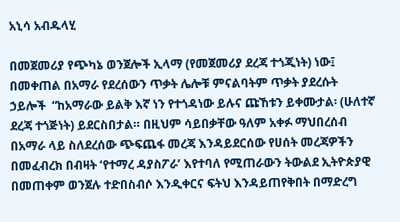አኒሳ አብዱላሂ

በመጀመሪያ የጭካኔ ወንጀሎች ኢላማ (የመጀመሪያ ደረጃ ተጎጂነት) ነው፤ በመቀጠል በአማራ የደረሰውን ጥቃት ሌሎቹ ምናልባትም ጥቃት ያደረሱት ኃይሎች  “ከአማራው ይልቅ እኛ ነን የተጎዳነው ይሉና ጩኸቱን ይቀሙታል፡ (ሁለተኛ ደረጃ ተጎጅነት) ይደርስበታል። በዚህም ሳይበቃቸው ዓለም አቀፉ ማህበረሰብ በአማራ ላይ ስለደረሰው ጭፍጨፋ መረጃ እንዳይደርሰው የሀሰት መረጃዎችን በመፈብረክ በብዛት ‘የተማረ ዳያስፖራ’ እየተባለ የሚጠራውን ትውልደ ኢትዮጵያዊ በመጠቀም ወንጀሉ ተድበስብሶ እንዲቀርና ፍትህ እንዳይጠየቅበት በማድረግ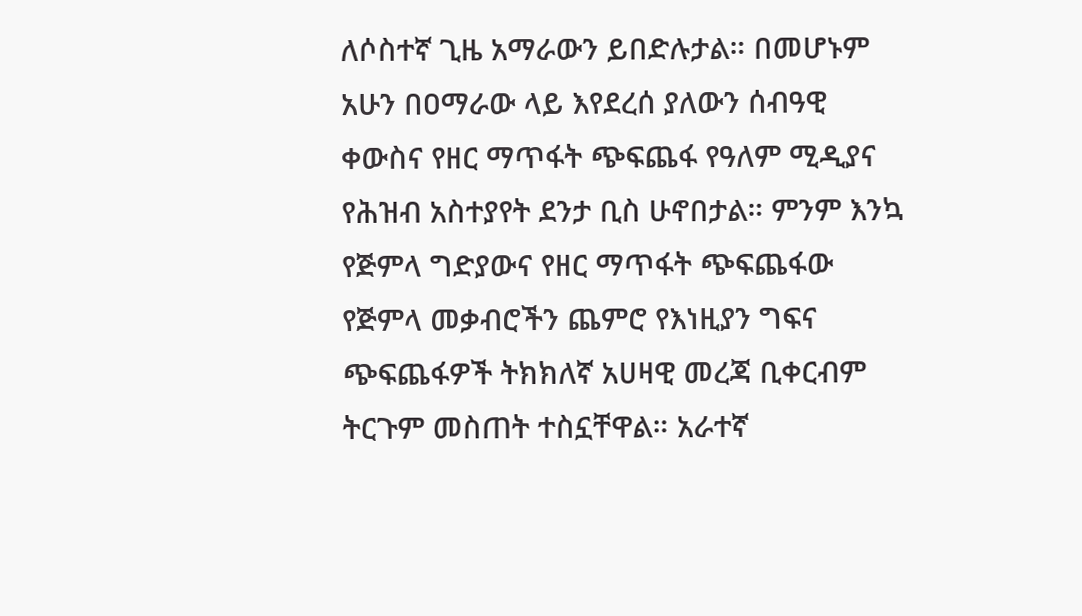ለሶስተኛ ጊዜ አማራውን ይበድሉታል። በመሆኑም አሁን በዐማራው ላይ እየደረሰ ያለውን ሰብዓዊ ቀውስና የዘር ማጥፋት ጭፍጨፋ የዓለም ሚዲያና የሕዝብ አስተያየት ደንታ ቢስ ሁኖበታል። ምንም እንኳ የጅምላ ግድያውና የዘር ማጥፋት ጭፍጨፋው የጅምላ መቃብሮችን ጨምሮ የእነዚያን ግፍና ጭፍጨፋዎች ትክክለኛ አሀዛዊ መረጃ ቢቀርብም ትርጉም መስጠት ተስኗቸዋል። አራተኛ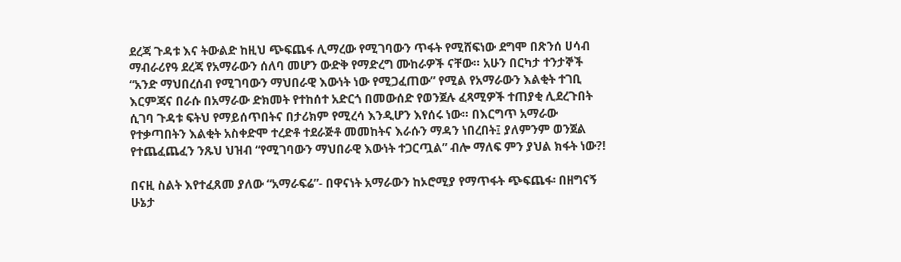ደረጃ ጉዳቱ እና ትውልድ ከዚህ ጭፍጨፋ ሊማረው የሚገባውን ጥፋት የሚሸፍነው ደግሞ በጽንሰ ሀሳብ ማብራሪየዓ ደረጃ የአማራውን ሰለባ መሆን ውድቅ የማድረግ ሙከራዎች ናቸው። አሁን በርካታ ተንታኞች “አንድ ማህበረሰብ የሚገባውን ማህበራዊ እውነት ነው የሚጋፈጠው” የሚል የአማራውን እልቂት ተገቢ እርምጃና በራሱ በአማራው ድክመት የተከሰተ አድርጎ በመውሰድ የወንጀሉ ፈጻሚዎች ተጠያቂ ሊደረጉበት ሲገባ ጉዳቱ ፍትህ የማይሰጥበትና በታሪክም የሚረሳ እንዲሆን እየሰሩ ነው። በእርግጥ አማራው የተቃጣበትን እልቂት አስቀድሞ ተረድቶ ተደራጅቶ መመከትና እራሱን ማዳን ነበረበት፤ ያለምንም ወንጀል የተጨፈጨፈን ንጹህ ህዝብ “የሚገባውን ማህበራዊ እውነት ተጋርጧል” ብሎ ማለፍ ምን ያህል ክፋት ነው?!

በናዚ ስልት እየተፈጸመ ያለው “አማራፍሬ”- በዋናነት አማራውን ከኦሮሚያ የማጥፋት ጭፍጨፋ፡ በዘግናኝ ሁኔታ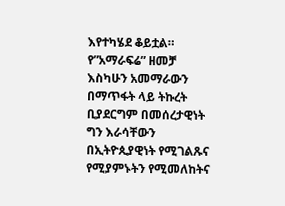እየተካሄደ ቆይቷል። የ”አማራፍሬ” ዘመቻ እስካሁን አመማራውን በማጥፋት ላይ ትኩረት ቢያደርግም በመሰረታዊነት ግን እራሳቸውን በኢትዮጲያዊነት የሚገልጹና የሚያምኑትን የሚመለከትና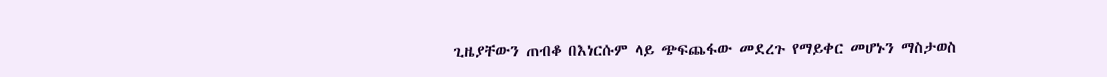ጊዜያቸውን ጠብቆ በእነርሱም ላይ ጭፍጨፋው መደረጉ የማይቀር መሆኑን ማስታወስ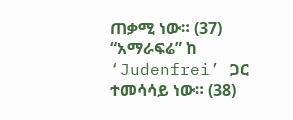ጠቃሚ ነው። (37) “አማራፍሬ” ከ ‘Judenfrei’ ጋር ተመሳሳይ ነው። (38)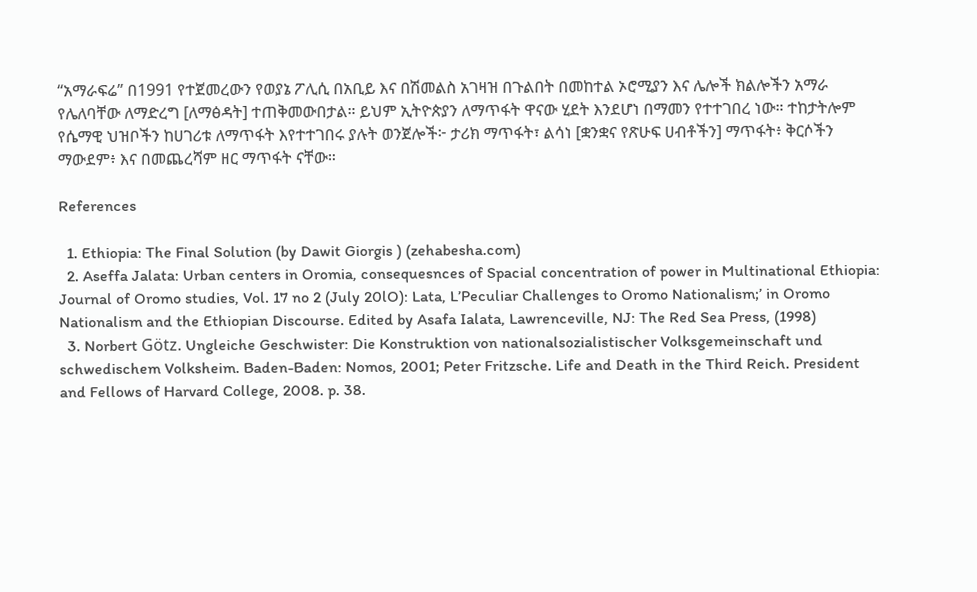“አማራፍሬ” በ1991 የተጀመረውን የወያኔ ፖሊሲ በአቢይ እና በሽመልስ አገዛዝ በጉልበት በመከተል ኦሮሚያን እና ሌሎች ክልሎችን አማራ የሌለባቸው ለማድረግ [ለማፅዳት] ተጠቅመውበታል። ይህም ኢትዮጵያን ለማጥፋት ዋናው ሂደት እንደሆነ በማመን የተተገበረ ነው። ተከታትሎም የሴማዊ ህዝቦችን ከሀገሪቱ ለማጥፋት እየተተገበሩ ያሉት ወንጀሎች፦ ታሪክ ማጥፋት፣ ልሳነ [ቋንቋና የጽሁፍ ሀብቶችን] ማጥፋት፥ ቅርሶችን ማውደም፥ እና በመጨረሻም ዘር ማጥፋት ናቸው።

References

  1. Ethiopia: The Final Solution (by Dawit Giorgis ) (zehabesha.com)
  2. Aseffa Jalata: Urban centers in Oromia, consequesnces of Spacial concentration of power in Multinational Ethiopia: Journal of Oromo studies, Vol. 17 no 2 (July 20lO): Lata, L’Peculiar Challenges to Oromo Nationalism;’ in Oromo Nationalism and the Ethiopian Discourse. Edited by Asafa Ialata, Lawrenceville, NJ: The Red Sea Press, (1998)
  3. Norbert Götz. Ungleiche Geschwister: Die Konstruktion von nationalsozialistischer Volksgemeinschaft und schwedischem Volksheim. Baden-Baden: Nomos, 2001; Peter Fritzsche. Life and Death in the Third Reich. President and Fellows of Harvard College, 2008. p. 38.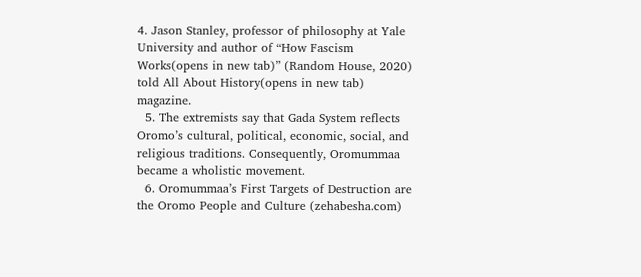4. Jason Stanley, professor of philosophy at Yale University and author of “How Fascism Works(opens in new tab)” (Random House, 2020) told All About History(opens in new tab) magazine.
  5. The extremists say that Gada System reflects Oromo’s cultural, political, economic, social, and religious traditions. Consequently, Oromummaa became a wholistic movement.
  6. Oromummaa’s First Targets of Destruction are the Oromo People and Culture (zehabesha.com)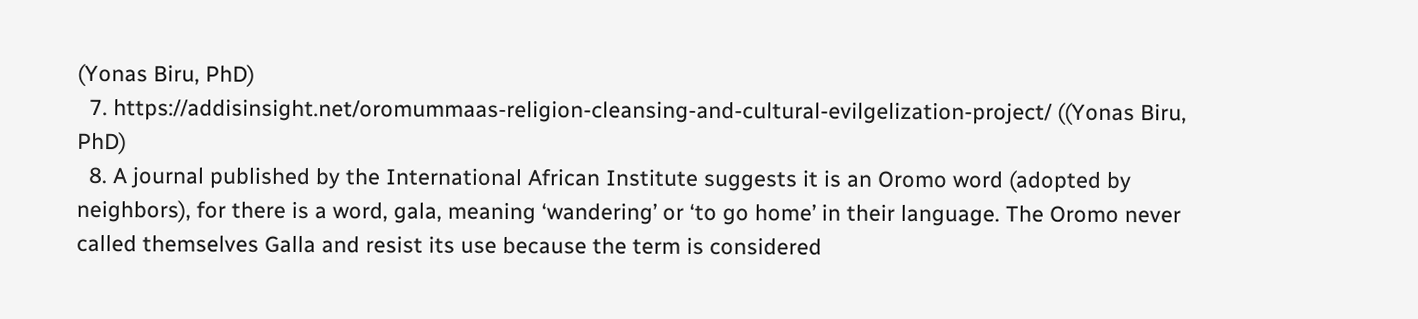(Yonas Biru, PhD)
  7. https://addisinsight.net/oromummaas-religion-cleansing-and-cultural-evilgelization-project/ ((Yonas Biru, PhD)
  8. A journal published by the International African Institute suggests it is an Oromo word (adopted by neighbors), for there is a word, gala, meaning ‘wandering’ or ‘to go home’ in their language. The Oromo never called themselves Galla and resist its use because the term is considered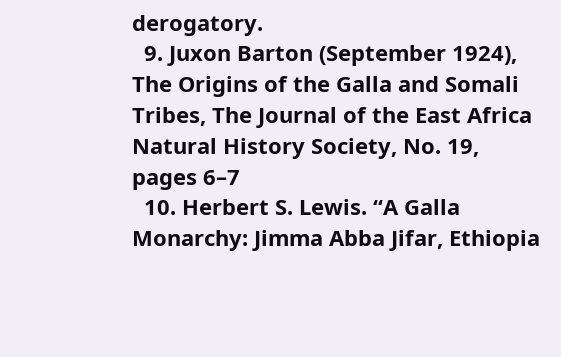derogatory.
  9. Juxon Barton (September 1924), The Origins of the Galla and Somali Tribes, The Journal of the East Africa Natural History Society, No. 19, pages 6–7
  10. Herbert S. Lewis. “A Galla Monarchy: Jimma Abba Jifar, Ethiopia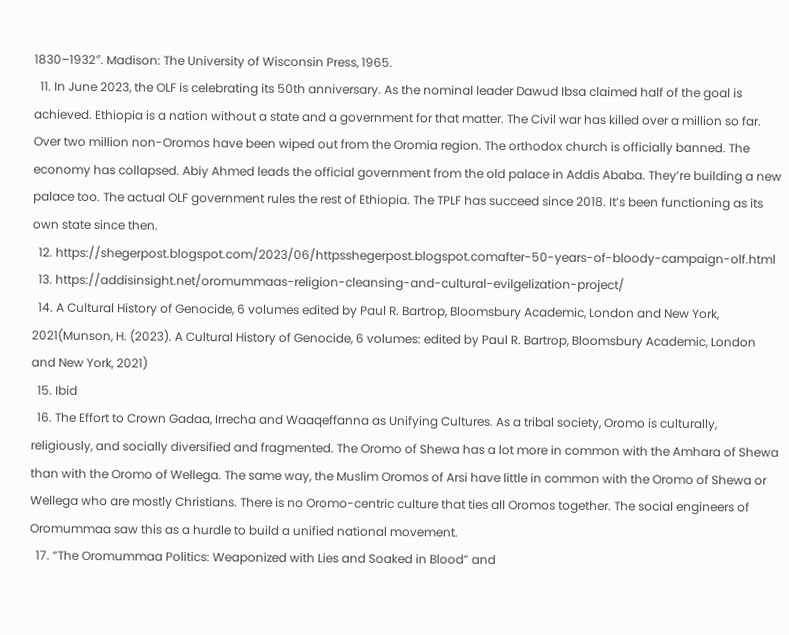1830–1932″. Madison: The University of Wisconsin Press, 1965.
  11. In June 2023, the OLF is celebrating its 50th anniversary. As the nominal leader Dawud Ibsa claimed half of the goal is achieved. Ethiopia is a nation without a state and a government for that matter. The Civil war has killed over a million so far. Over two million non-Oromos have been wiped out from the Oromia region. The orthodox church is officially banned. The economy has collapsed. Abiy Ahmed leads the official government from the old palace in Addis Ababa. They’re building a new palace too. The actual OLF government rules the rest of Ethiopia. The TPLF has succeed since 2018. It’s been functioning as its own state since then.
  12. https://shegerpost.blogspot.com/2023/06/httpsshegerpost.blogspot.comafter-50-years-of-bloody-campaign-olf.html
  13. https://addisinsight.net/oromummaas-religion-cleansing-and-cultural-evilgelization-project/
  14. A Cultural History of Genocide, 6 volumes edited by Paul R. Bartrop, Bloomsbury Academic, London and New York, 2021(Munson, H. (2023). A Cultural History of Genocide, 6 volumes: edited by Paul R. Bartrop, Bloomsbury Academic, London and New York, 2021)
  15. Ibid
  16. The Effort to Crown Gadaa, Irrecha and Waaqeffanna as Unifying Cultures. As a tribal society, Oromo is culturally, religiously, and socially diversified and fragmented. The Oromo of Shewa has a lot more in common with the Amhara of Shewa than with the Oromo of Wellega. The same way, the Muslim Oromos of Arsi have little in common with the Oromo of Shewa or Wellega who are mostly Christians. There is no Oromo-centric culture that ties all Oromos together. The social engineers of Oromummaa saw this as a hurdle to build a unified national movement.
  17. “The Oromummaa Politics: Weaponized with Lies and Soaked in Blood” and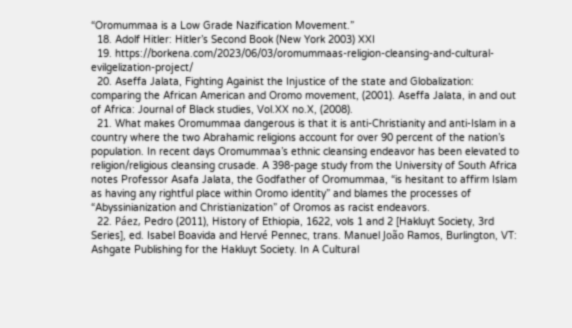“Oromummaa is a Low Grade Nazification Movement.”
  18. Adolf Hitler: Hitler’s Second Book (New York 2003) XXI
  19. https://borkena.com/2023/06/03/oromummaas-religion-cleansing-and-cultural-evilgelization-project/
  20. Aseffa Jalata, Fighting Againist the Injustice of the state and Globalization: comparing the African American and Oromo movement, (2001). Aseffa Jalata, in and out of Africa: Journal of Black studies, Vol.XX no.X, (2008).
  21. What makes Oromummaa dangerous is that it is anti-Christianity and anti-Islam in a country where the two Abrahamic religions account for over 90 percent of the nation’s population. In recent days Oromummaa’s ethnic cleansing endeavor has been elevated to religion/religious cleansing crusade. A 398-page study from the University of South Africa notes Professor Asafa Jalata, the Godfather of Oromummaa, “is hesitant to affirm Islam as having any rightful place within Oromo identity” and blames the processes of “Abyssinianization and Christianization” of Oromos as racist endeavors.
  22. Páez, Pedro (2011), History of Ethiopia, 1622, vols 1 and 2 [Hakluyt Society, 3rd Series], ed. Isabel Boavida and Hervé Pennec, trans. Manuel João Ramos, Burlington, VT: Ashgate Publishing for the Hakluyt Society. In A Cultural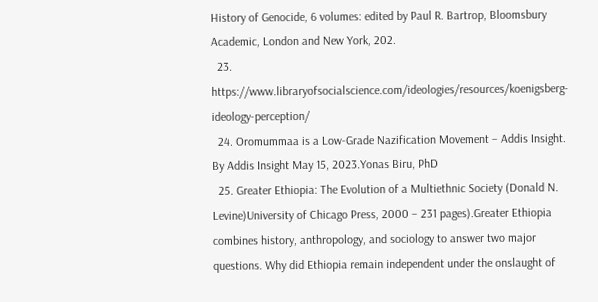History of Genocide, 6 volumes: edited by Paul R. Bartrop, Bloomsbury Academic, London and New York, 202.
  23. https://www.libraryofsocialscience.com/ideologies/resources/koenigsberg-ideology-perception/
  24. Oromummaa is a Low-Grade Nazification Movement – Addis Insight. By Addis Insight May 15, 2023.Yonas Biru, PhD
  25. Greater Ethiopia: The Evolution of a Multiethnic Society (Donald N. Levine)University of Chicago Press, 2000 – 231 pages).Greater Ethiopia combines history, anthropology, and sociology to answer two major questions. Why did Ethiopia remain independent under the onslaught of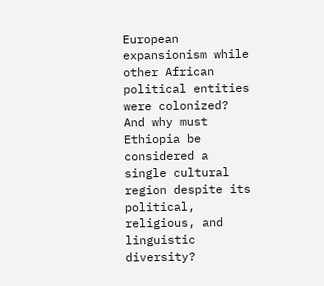European expansionism while other African political entities were colonized? And why must Ethiopia be considered a single cultural region despite its political, religious, and linguistic diversity?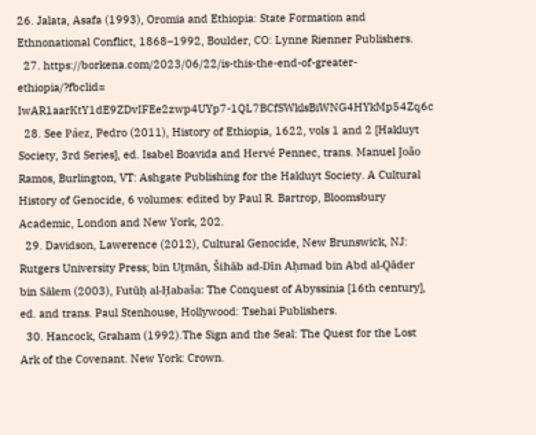26. Jalata, Asafa (1993), Oromia and Ethiopia: State Formation and Ethnonational Conflict, 1868–1992, Boulder, CO: Lynne Rienner Publishers.
  27. https://borkena.com/2023/06/22/is-this-the-end-of-greater-ethiopia/?fbclid= IwAR1aarKtY1dE9ZDvIFEe2zwp4UYp7-1QL7BCfSWklsBiWNG4HYkMp54Zq6c
  28. See Páez, Pedro (2011), History of Ethiopia, 1622, vols 1 and 2 [Hakluyt Society, 3rd Series], ed. Isabel Boavida and Hervé Pennec, trans. Manuel João Ramos, Burlington, VT: Ashgate Publishing for the Hakluyt Society. A Cultural History of Genocide, 6 volumes: edited by Paul R. Bartrop, Bloomsbury Academic, London and New York, 202.
  29. Davidson, Lawerence (2012), Cultural Genocide, New Brunswick, NJ: Rutgers University Press; bin Uṯmān, Šihāb ad-Dīn Aḥmad bin Abd al-Qāder bin Sālem (2003), Futūḥ al-Ḥabaša: The Conquest of Abyssinia [16th century], ed. and trans. Paul Stenhouse, Hollywood: Tsehai Publishers.
  30. Hancock, Graham (1992).The Sign and the Seal: The Quest for the Lost Ark of the Covenant. New York: Crown.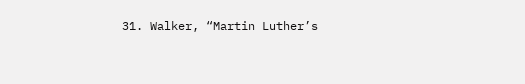31. Walker, “Martin Luther’s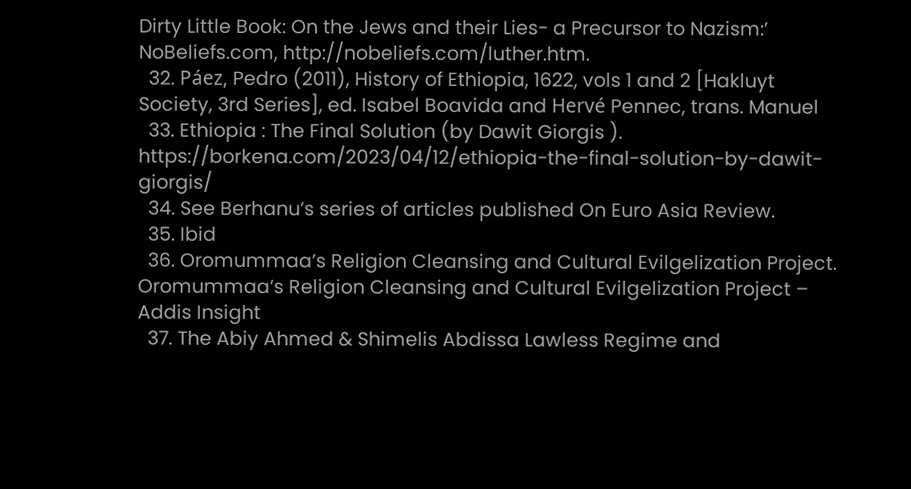Dirty Little Book: On the Jews and their Lies- a Precursor to Nazism:’ NoBeliefs.com, http://nobeliefs.com/luther.htm.
  32. Páez, Pedro (2011), History of Ethiopia, 1622, vols 1 and 2 [Hakluyt Society, 3rd Series], ed. Isabel Boavida and Hervé Pennec, trans. Manuel
  33. Ethiopia : The Final Solution (by Dawit Giorgis ). https://borkena.com/2023/04/12/ethiopia-the-final-solution-by-dawit-giorgis/
  34. See Berhanu’s series of articles published On Euro Asia Review.
  35. Ibid
  36. Oromummaa’s Religion Cleansing and Cultural Evilgelization Project. Oromummaa’s Religion Cleansing and Cultural Evilgelization Project – Addis Insight
  37. The Abiy Ahmed & Shimelis Abdissa Lawless Regime and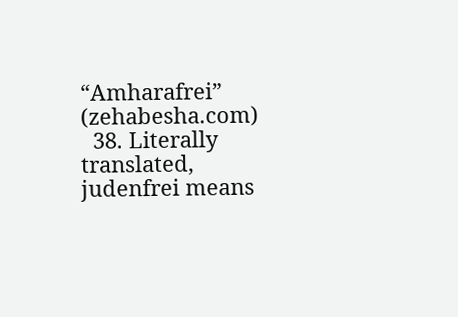“Amharafrei”  (zehabesha.com)
  38. Literally translated, judenfrei means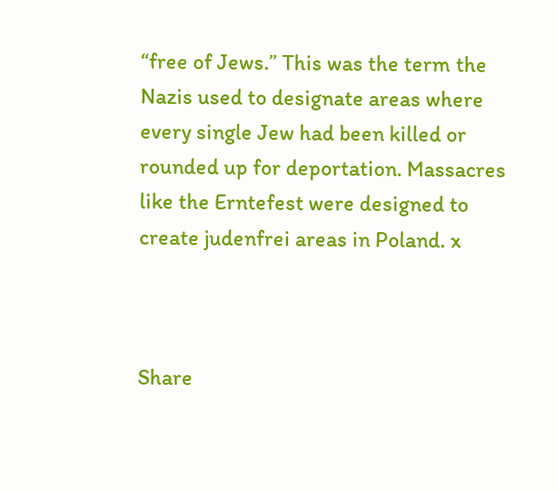“free of Jews.” This was the term the Nazis used to designate areas where every single Jew had been killed or rounded up for deportation. Massacres like the Erntefest were designed to create judenfrei areas in Poland. x



Share